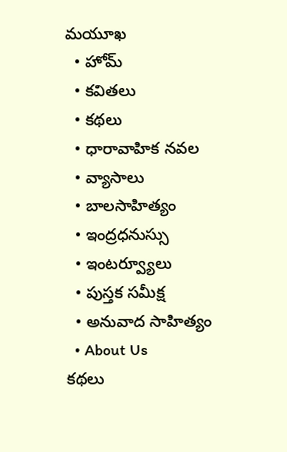మయూఖ
  • హోమ్
  • కవితలు
  • కథలు
  • ధారావాహిక నవల
  • వ్యాసాలు
  • బాల‌సాహిత్యం
  • ఇంద్రధనుస్సు
  • ఇంట‌ర్వ్యూలు
  • పుస్త‌క స‌మీక్ష‌
  • అనువాద సాహిత్యం
  • About Us
కథలు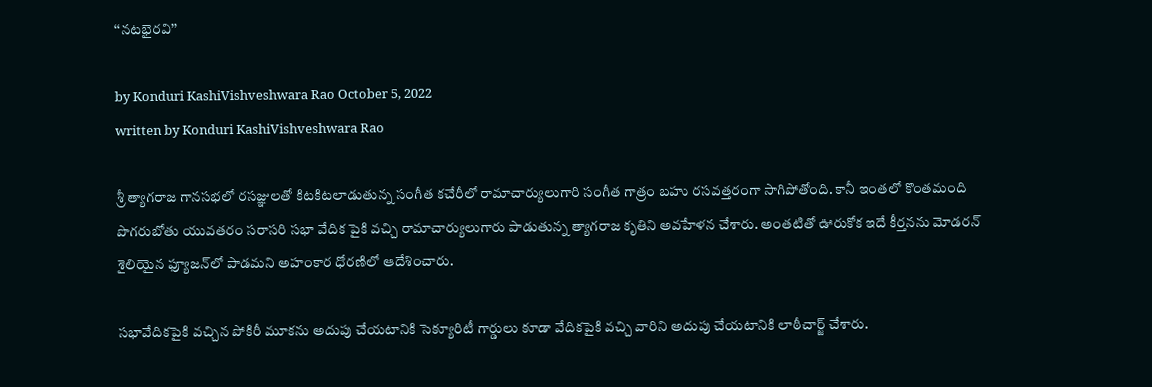‘‘నటభైరవి’’

by Konduri KashiVishveshwara Rao October 5, 2022
written by Konduri KashiVishveshwara Rao

శ్రీ త్యాగరాజ గానసభలో రసజ్ఞులతో కిటకిటలాడుతున్న సంగీత కచేరీలో రామాచార్యులుగారి సంగీత గాత్రం బహు రసవత్తరంగా సాగిపోతోంది. కానీ ఇంతలో కొంతమంది పొగరుబోతు యువతరం సరాసరి సభా వేదిక పైకి వచ్చి రామాచార్యులుగారు పాడుతున్న త్యాగరాజ కృతిని అవహేళన చేశారు. అంతటితో ఊరుకోక ఇదే కీర్తనను మోడరన్‌ శైలియైన ఫ్యూజన్‌లో పాడమని అహంకార ధోరణిలో ఆదేశించారు.

సభావేదికపైకి వచ్చిన పోకిరీ మూకను అదుపు చేయటానికి సెక్యూరిటీ గార్డులు కూడా వేదికపైకి వచ్చి వారిని అదుపు చేయటానికి లాఠీచార్జ్‌ చేశారు.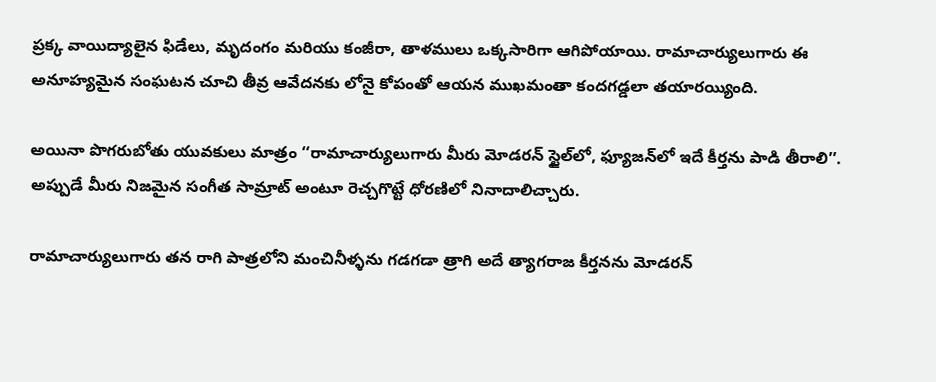ప్రక్క వాయిద్యాలైన ఫిడేలు, మృదంగం మరియు కంజీరా, తాళములు ఒక్కసారిగా ఆగిపోయాయి. రామాచార్యులుగారు ఈ అనూహ్యమైన సంఘటన చూచి తీవ్ర ఆవేదనకు లోనై కోపంతో ఆయన ముఖమంతా కందగడ్డలా తయారయ్యింది.

అయినా పొగరుబోతు యువకులు మాత్రం ‘‘రామాచార్యులుగారు మీరు మోడరన్‌ స్టైల్‌లో, ఫ్యూజన్‌లో ఇదే కీర్తను పాడి తీరాలి’’.  అప్పుడే మీరు నిజమైన సంగీత సామ్రాట్‌ అంటూ రెచ్చగొట్టే ధోరణిలో నినాదాలిచ్చారు.

రామాచార్యులుగారు తన రాగి పాత్రలోని మంచినీళ్ళను గడగడా త్రాగి అదే త్యాగరాజ కీర్తనను మోడరన్‌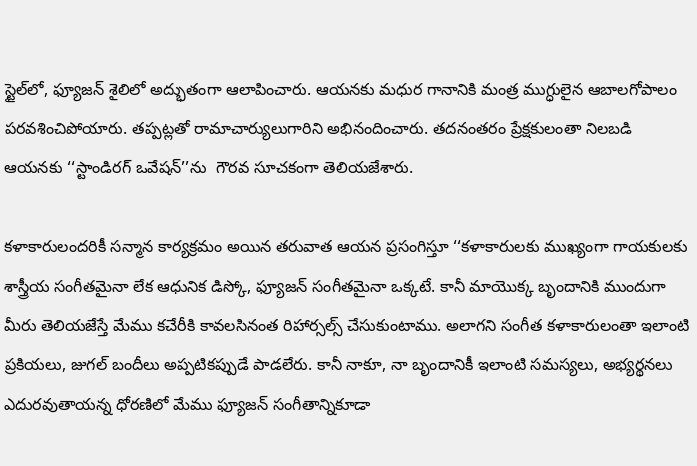స్టైల్‌లో, ఫ్యూజన్‌ శైలిలో అద్భుతంగా ఆలాపించారు. ఆయనకు మధుర గానానికి మంత్ర ముగ్ధులైన ఆబాలగోపాలం పరవశించిపోయారు. తప్పట్లతో రామాచార్యులుగారిని అభినందించారు. తదనంతరం ప్రేక్షకులంతా నిలబడి ఆయనకు ‘‘స్టాండిరగ్‌ ఒవేషన్‌’’ను  గౌరవ సూచకంగా తెలియజేశారు.

కళాకారులందరికీ సన్మాన కార్యక్రమం అయిన తరువాత ఆయన ప్రసంగిస్తూ ‘‘కళాకారులకు ముఖ్యంగా గాయకులకు శాస్త్రీయ సంగీతమైనా లేక ఆధునిక డిస్కో, ఫ్యూజన్‌ సంగీతమైనా ఒక్కటే. కానీ మాయొక్క బృందానికి ముందుగా మీరు తెలియజేస్తే మేము కచేరీకి కావలసినంత రిహార్సల్స్‌ చేసుకుంటాము. అలాగని సంగీత కళాకారులంతా ఇలాంటి ప్రకియలు, జుగల్‌ బందీలు అప్పటికప్పుడే పాడలేరు. కానీ నాకూ, నా బృందానికీ ఇలాంటి సమస్యలు, అభ్యర్థనలు ఎదురవుతాయన్న ధోరణిలో మేము ఫ్యూజన్‌ సంగీతాన్నికూడా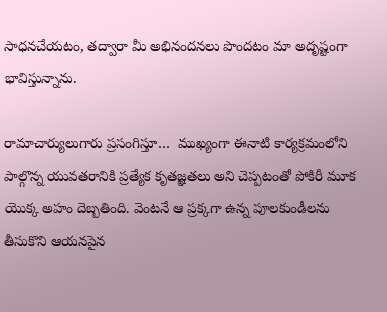సాధనచేయటం, తద్వారా మీ అభినందనలు పొందటం మా అదృష్టంగా భావిస్తున్నాను.

రామాచార్యులుగారు ప్రసంగిస్తూ…  ముఖ్యంగా ఈనాటి కార్యక్రమంలోని పాల్గొన్న యువతరానికి ప్రత్యేక కృతజ్ఞతలు అని చెప్పటంతో పోకిరీ మూక యొక్క అహం దెబ్బతింది. వెంటనే ఆ ప్రక్కగా ఉన్న పూలకుండీలను తీసుకొని ఆయనపైన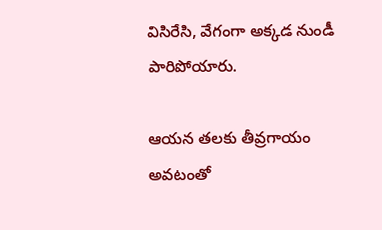విసిరేసి, వేగంగా అక్కడ నుండీ పారిపోయారు.

ఆయన తలకు తీవ్రగాయం అవటంతో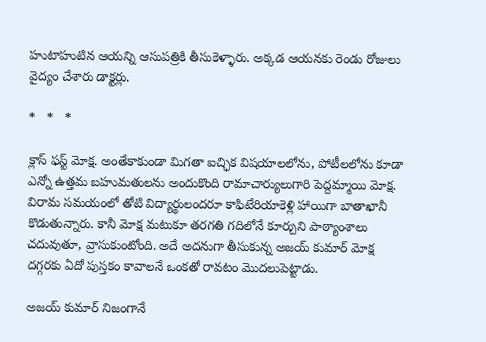హుటాహుటిన ఆయన్ని ఆసుపత్రికి తీసుకెళ్ళారు. అక్కడ ఆయనకు రెండు రోజులు వైద్యం చేశారు డాక్టర్లు.

*   *   *

క్లాస్‌ ఫస్ట్‌ మోక్ష. అంతేకాకుండా మిగతా ఐచ్ఛిక విషయాలలోను, పోటీలలోను కూడా ఎన్నో ఉత్తమ బహుమతులను అందుకొంది రామాచార్యులుగారి పెద్దమ్మాయి మోక్ష. విరామ సమయంలో తోటి విద్యార్థులందరూ కాఫిటేరియాకెళ్లి హాయిగా బాతాఖానీ కొడుతున్నారు. కానీ మోక్ష మటుకూ తరగతి గదిలోనే కూర్చుని పాఠ్యాంశాలు చదువుతూ, వ్రాసుకుంటోంది. అదే అదనుగా తీసుకున్న అజయ్‌ కుమార్‌ మోక్ష దగ్గరకు ఏదో పుస్తకం కావాలనే ఒంకతో రావటం మొదలుపెట్టాడు.

అజయ్‌ కుమార్‌ నిజంగానే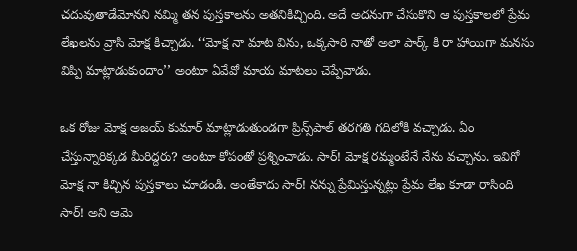చదువుతాడేమోనని నమ్మి తన పుస్తకాలను అతనికిచ్చింది. అదే అదనుగా చేసుకొని ఆ పుస్తకాలలో ప్రేమ లేఖలను వ్రాసి మోక్ష కిచ్చాడు. ‘‘మోక్ష నా మాట విను, ఒక్కసారి నాతో అలా పార్క్‌ కి రా హాయిగా మనసు విప్పి మాట్లాడుకుందాం’’ అంటూ ఏవేవో మాయ మాటలు చెప్పేవాడు.

ఒక రోజు మోక్ష అజయ్‌ కుమార్‌ మాట్లాడుతుండగా ప్రిన్స్‌పాల్‌ తరగతి గదిలోకి వచ్చాడు. ఏం చేస్తున్నారిక్కడ మీరిద్దరు? అంటూ కోపంతో ప్రశ్నించాడు. సార్‌! మోక్ష రమ్మంటేనే నేను వచ్చాను. ఇవిగో మోక్ష నా కిచ్చిన పుస్తకాలు చూడండి. అంతేకాదు సార్‌! నన్ను ప్రేమిస్తున్నట్లు ప్రేమ లేఖ కూడా రాసింది సార్‌! అని ఆమె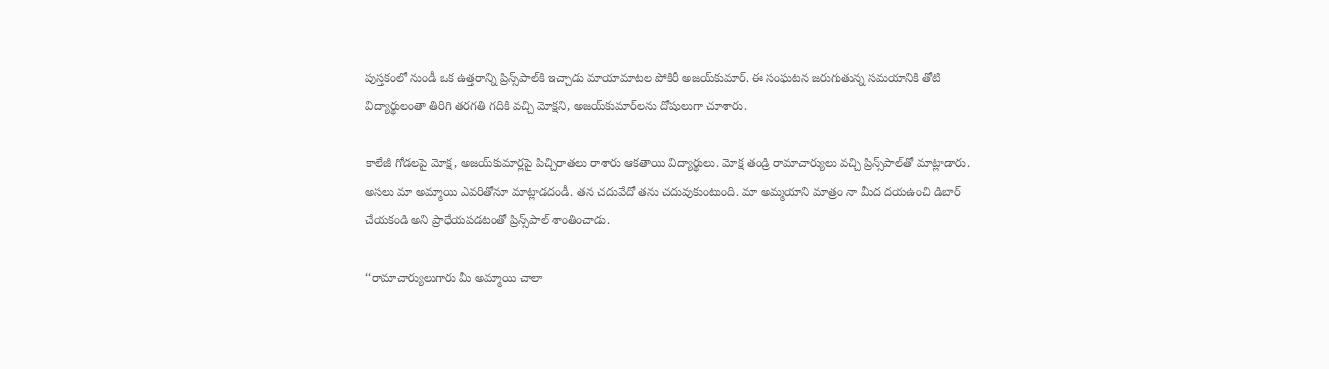పుస్తకంలో నుండీ ఒక ఉత్తరాన్ని ప్రిన్స్‌పాల్‌కి ఇచ్చాడు మాయామాటల పోకిరీ అజయ్‌కుమార్‌. ఈ సంఘటన జరుగుతున్న సమయానికి తోటి విద్యార్థులంతా తిరిగి తరగతి గదికి వచ్చి మోక్షని, అజయ్‌కుమార్‌లను దోషులుగా చూశారు.

కాలేజీ గోడలపై మోక్ష, అజయ్‌కుమార్లపై పిచ్చిరాతలు రాశారు ఆకతాయి విద్యార్థులు. మోక్ష తండ్రి రామాచార్యులు వచ్చి ప్రిన్స్‌పాల్‌తో మాట్లాడారు. అసలు మా అమ్మాయి ఎవరితోనూ మాట్లాడదండీ. తన చదువేదో తను చదువుకుంటుంది. మా అమ్మయాని మాత్రం నా మీద దయఉంచి డిబార్‌ చేయకండి అని ప్రాధేయపడటంతో ప్రిన్స్‌పాల్‌ శాంతించాడు.

‘‘రామాచార్యులుగారు మీ అమ్మాయి చాలా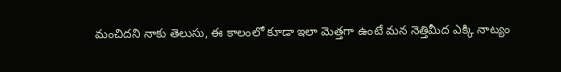మంచిదని నాకు తెలుసు, ఈ కాలంలో కూడా ఇలా మెత్తగా ఉంటే మన నెత్తిమీద ఎక్కి నాట్యం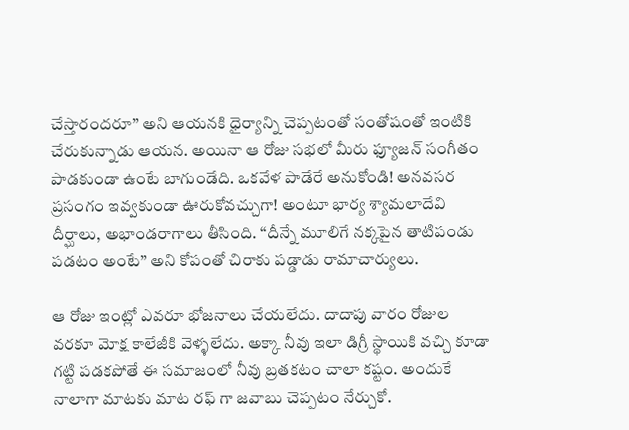చేస్తారందరూ’’ అని ఆయనకి ధైర్యాన్ని చెప్పటంతో సంతోషంతో ఇంటికి చేరుకున్నాడు ఆయన. అయినా ఆ రోజు సభలో మీరు ఫ్యూజన్‌ సంగీతం పాడకుండా ఉంటే బాగుండేది. ఒకవేళ పాడేరే అనుకోండి! అనవసర ప్రసంగం ఇవ్వకుండా ఊరుకోవచ్చుగా! అంటూ భార్య శ్యామలాదేవి దీర్ఘాలు, అభాండరాగాలు తీసింది. ‘‘దీన్నే మూలిగే నక్కపైన తాటిపండు పడటం అంటే’’ అని కోపంతో చిరాకు పడ్డాడు రామాచార్యులు.

ఆ రోజు ఇంట్లో ఎవరూ భోజనాలు చేయలేదు. దాదాపు వారం రోజుల వరకూ మోక్ష కాలేజీకి వెళ్ళలేదు. అక్కా నీవు ఇలా డిగ్రీ స్థాయికి వచ్చి కూడా గట్టి పడకపోతే ఈ సమాజంలో నీవు బ్రతకటం చాలా కష్టం. అందుకే నాలాగా మాటకు మాట రఫ్‌ గా జవాబు చెప్పటం నేర్చుకో.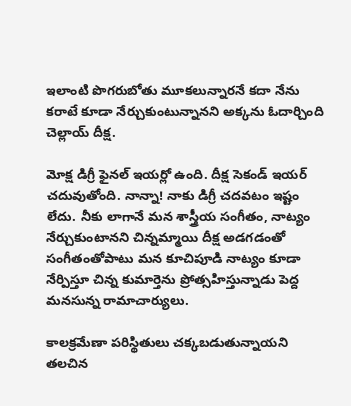ఇలాంటి పొగరుబోతు మూకలున్నారనే కదా నేను కరాటే కూడా నేర్చుకుంటున్నానని అక్కను ఓదార్చింది చెల్లాయ్‌ దీక్ష.

మోక్ష డిగ్రీ ఫైనల్‌ ఇయర్లో ఉంది. దీక్ష సెకండ్‌ ఇయర్‌ చదువుతోంది. నాన్నా! నాకు డిగ్రీ చదవటం ఇష్టం లేదు. నీకు లాగానే మన శాస్త్రీయ సంగీతం, నాట్యం నేర్చుకుంటానని చిన్నమ్మాయి దీక్ష అడగడంతో సంగీతంతోపాటు మన కూచిపూడి నాట్యం కూడా నేర్పిస్తూ చిన్న కుమార్తెను ప్రోత్సహిస్తున్నాడు పెద్ద మనసున్న రామాచార్యులు.

కాలక్రమేణా పరిస్థితులు చక్కబడుతున్నాయని తలచిన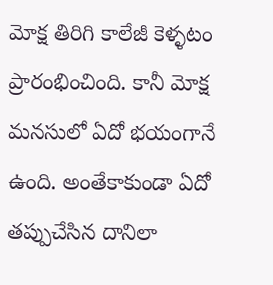మోక్ష తిరిగి కాలేజీ కెళ్ళటం ప్రారంభించింది. కానీ మోక్ష మనసులో ఏదో భయంగానే ఉంది. అంతేకాకుండా ఏదో తప్పుచేసిన దానిలా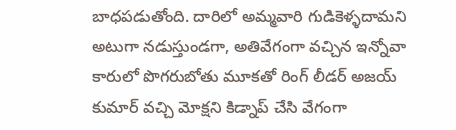బాధపడుతోంది. దారిలో అమ్మవారి గుడికెళ్ళదామని అటుగా నడుస్తుండగా, అతివేగంగా వచ్చిన ఇన్నోవా కారులో పొగరుబోతు మూకతో రింగ్‌ లీడర్‌ అజయ్‌ కుమార్‌ వచ్చి మోక్షని కిడ్నాప్‌ చేసి వేగంగా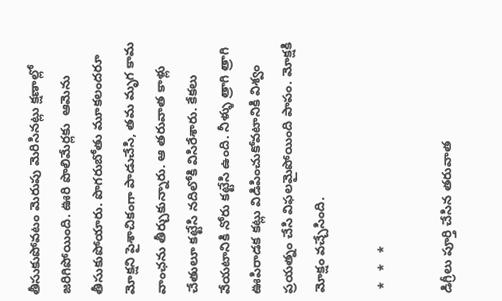తీసుకుపోవటం మెరుపు మెరిసినట్లు క్షణాల్లో జరిగిపోయింది. ఊరి పొలిమేర్లకు  ఆమెను తీసుకుపోయారు. పొగరుబోతు మూకలందరూ మోక్షని పైశాచికంగా పాడుచేసి, తమ మృగ కామ వాంఛను తీర్చుకున్నారు. ఆ తరువాత కాళ్లు చేతులూ కట్టేసి నదిలోకి విసిరేశారు. కేకలు వేయటానికి నోరు కట్టేసి ఉంది. నీళ్ళు త్రాగి త్రాగి ఊపిరాడక కట్లు విడిపించుకోవటానికి విశ్వం ప్రయత్నం చేసి విఫలమైపోయింది పాపం. మోక్షకి మోక్షం వచ్చేసింది.

 *   *   *

డిగ్రీలు పూర్తి చేసిన తరువాత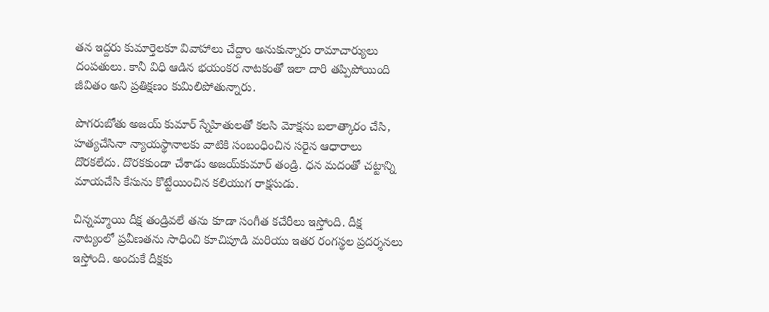తన ఇద్దరు కుమార్తెలకూ వివాహాలు చేద్దాం అనుకున్నారు రామాచార్యులు దంపతులు. కానీ విధి ఆడిన భయంకర నాటకంతో ఇలా దారి తప్పిపోయింది జీవితం అని ప్రతిక్షణం కుమిలిపోతున్నారు.

పొగరుబోతు అజయ్‌ కుమార్‌ స్నేహితులతో కలసి మోక్షను బలాత్కారం చేసి, హత్యచేసినా న్యాయస్థానాలకు వాటికి సంబంధించిన సరైన ఆధారాలు దొరకలేదు. దొరకకుండా చేశాడు అజయ్‌కుమార్‌ తండ్రి. ధన మదంతో చట్టాన్ని మాయచేసి కేసును కొట్టేయించిన కలియుగ రాక్షసుడు.

చిన్నమ్మాయి దీక్ష తండ్రివలే తను కూడా సంగీత కచేరీలు ఇస్తోంది. దీక్ష నాట్యంలో ప్రవీణతను సాధించి కూచిపూడి మరియు ఇతర రంగస్థల ప్రదర్శనలు ఇస్తోంది. అందుకే దీక్షకు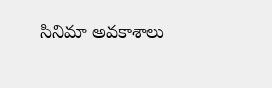సినిమా అవకాశాలు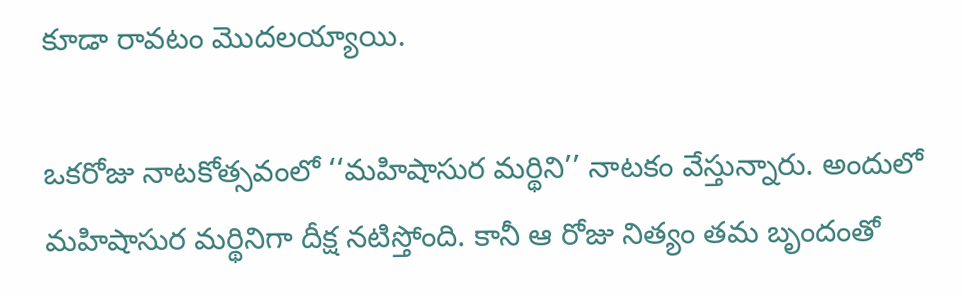కూడా రావటం మొదలయ్యాయి.

ఒకరోజు నాటకోత్సవంలో ‘‘మహిషాసుర మర్థిని’’ నాటకం వేస్తున్నారు. అందులో మహిషాసుర మర్థినిగా దీక్ష నటిస్తోంది. కానీ ఆ రోజు నిత్యం తమ బృందంతో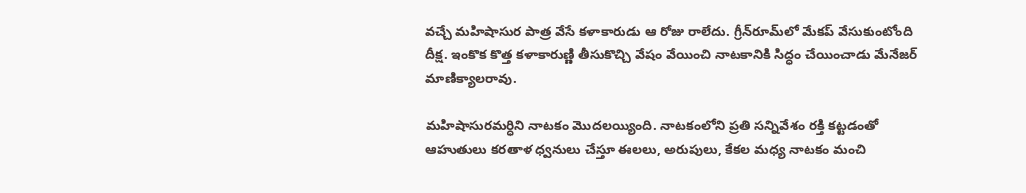వచ్చే మహిషాసుర పాత్ర వేసే కళాకారుడు ఆ రోజు రాలేదు. గ్రీన్‌రూమ్‌లో మేకప్‌ వేసుకుంటోంది దీక్ష. ఇంకొక కొత్త కళాకారుణ్ణి తీసుకొచ్చి వేషం వేయించి నాటకానికి సిద్ధం చేయించాడు మేనేజర్‌ మాణిక్యాలరావు.

మహిషాసురమర్ధిని నాటకం మొదలయ్యింది. నాటకంలోని ప్రతి సన్నివేశం రక్తి కట్టడంతో ఆహుతులు కరతాళ ధ్వనులు చేస్తూ ఈలలు, అరుపులు, కేకల మధ్య నాటకం మంచి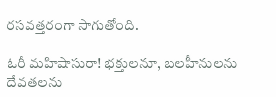రసవత్తరంగా సాగుతోంది.

ఓరీ మహిషాసురా! భక్తులనూ, బలహీనులను దేవతలను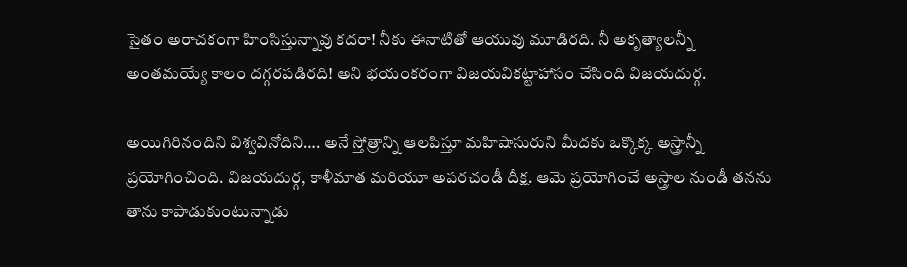సైతం అరాచకంగా హింసిస్తున్నావు కదరా! నీకు ఈనాటితో ఆయువు మూడిరది. నీ అకృత్యాలన్నీ అంతమయ్యే కాలం దగ్గరపడిరది! అని భయంకరంగా విజయవికట్టాహాసం చేసింది విజయదుర్గ.

అయిగిరినందిని విశ్వవినోదిని…. అనే స్తోత్రాన్ని ఆలపిస్తూ మహిషాసురుని మీదకు ఒక్కొక్క అస్త్రాన్నీ ప్రయోగించింది. విజయదుర్గ, కాళీమాత మరియూ అపరచండీ దీక్ష. ఆమె ప్రయోగించే అస్త్రాల నుండీ తనను తాను కాపాడుకుంటున్నాడు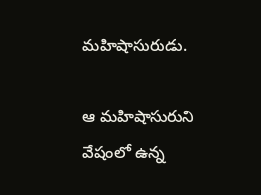మహిషాసురుడు.

ఆ మహిషాసురుని వేషంలో ఉన్న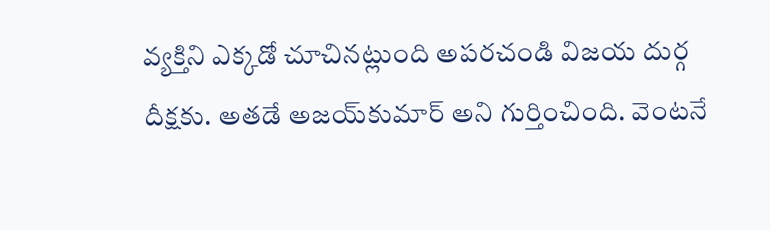వ్యక్తిని ఎక్కడో చూచినట్లుంది అపరచండి విజయ దుర్గ దీక్షకు. అతడే అజయ్‌కుమార్‌ అని గుర్తించింది. వెంటనే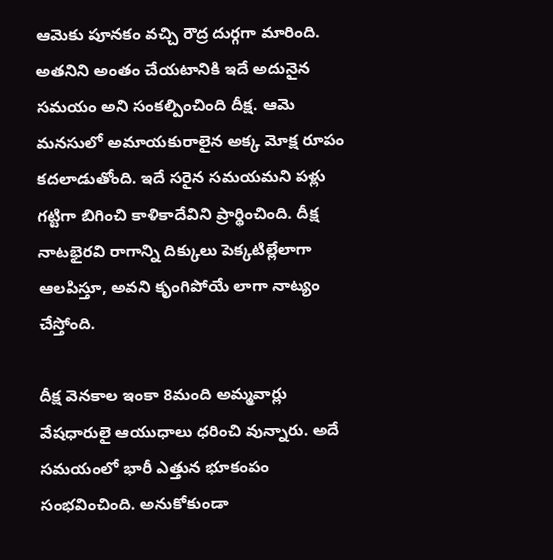ఆమెకు పూనకం వచ్చి రౌద్ర దుర్గగా మారింది. అతనిని అంతం చేయటానికి ఇదే అదునైన సమయం అని సంకల్పించింది దీక్ష. ఆమె మనసులో అమాయకురాలైన అక్క మోక్ష రూపం కదలాడుతోంది. ఇదే సరైన సమయమని పళ్లు గట్టిగా బిగించి కాళికాదేవిని ప్రార్థించింది. దీక్ష నాటభైరవి రాగాన్ని దిక్కులు పెక్కటిల్లేలాగా ఆలపిస్తూ, అవని కృంగిపోయే లాగా నాట్యం చేస్తోంది.

దీక్ష వెనకాల ఇంకా 8మంది అమ్మవార్లు వేషధారులై ఆయుధాలు ధరించి వున్నారు. అదే సమయంలో భారీ ఎత్తున భూకంపం సంభవించింది. అనుకోకుండా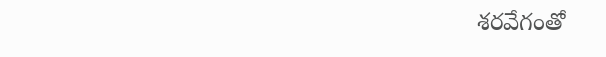శరవేగంతో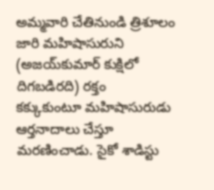అమ్మవారి చేతినుండి త్రిశూలం జారి మహిషాసురుని (అజయ్‌కుమార్‌ కుక్షిలో దిగబడిరది) రక్తం కక్కుకుంటూ మహిషాసురుడు ఆర్తనాదాలు చేస్తూ మరణించాడు. సైకో శాడిస్టు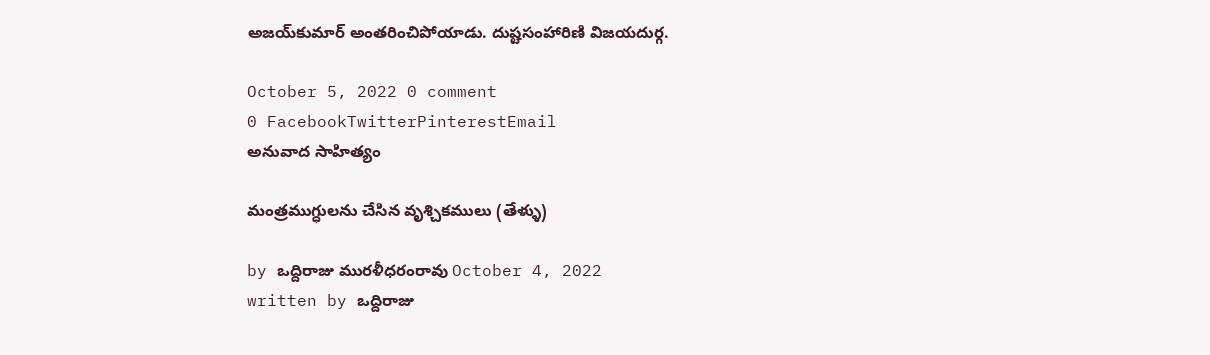అజయ్‌కుమార్‌ అంతరించిపోయాడు. దుష్టసంహారిణి విజయదుర్గ.

October 5, 2022 0 comment
0 FacebookTwitterPinterestEmail
అనువాద సాహిత్యం

మంత్రముగ్ధులను చేసిన వృశ్చికములు (తేళ్ళు)

by ఒద్దిరాజు మురళీధరంరావు October 4, 2022
written by ఒద్దిరాజు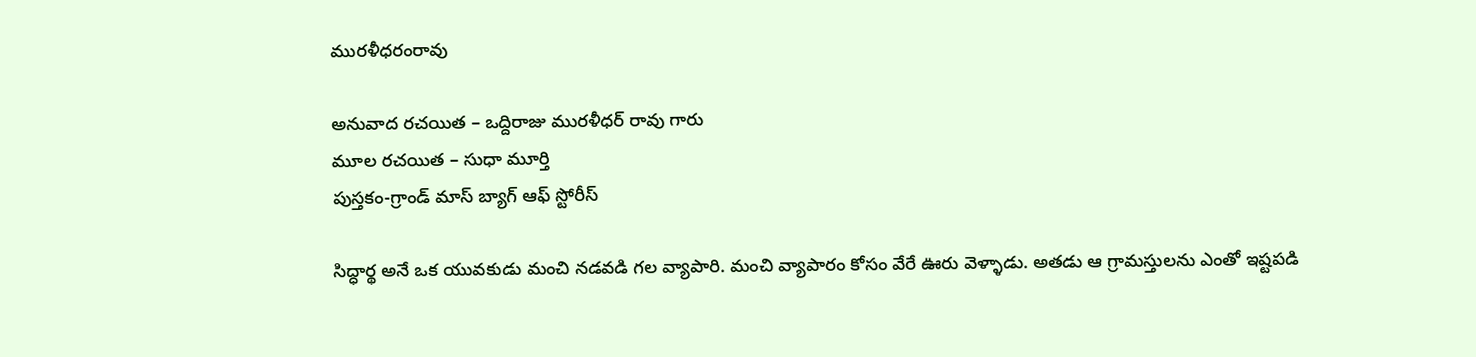మురళీధరంరావు

అనువాద రచయిత – ఒద్దిరాజు మురళీధర్ రావు గారు
మూల రచయిత – సుధా మూర్తి
పుస్తకం-గ్రాండ్ మాస్ బ్యాగ్ ఆఫ్ స్టోరీస్

సిద్ధార్థ అనే ఒక యువకుడు మంచి నడవడి గల వ్యాపారి. మంచి వ్యాపారం కోసం వేరే ఊరు వెళ్ళాడు. అతడు ఆ గ్రామస్తులను ఎంతో ఇష్టపడి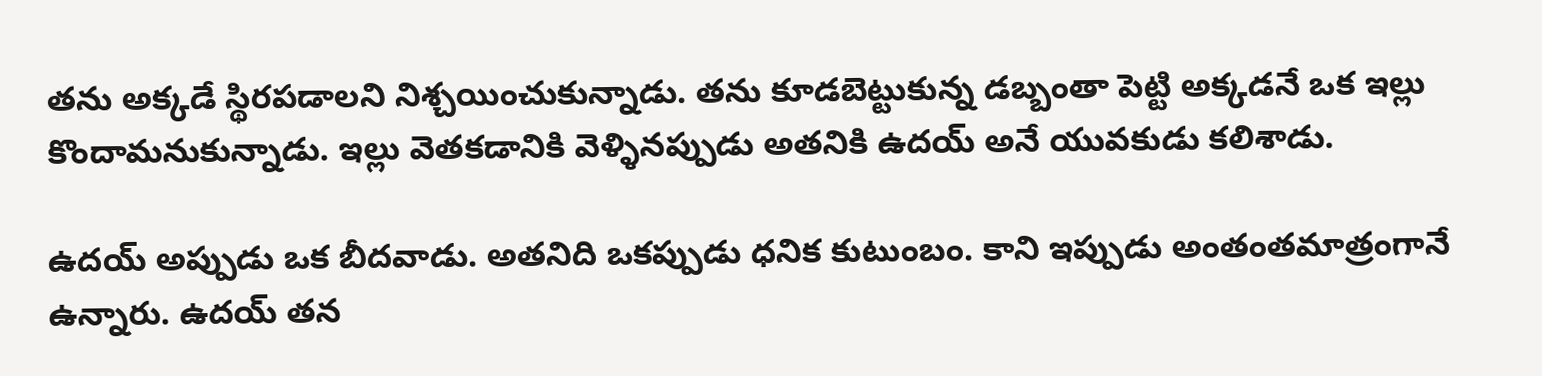తను అక్కడే స్థిరపడాలని నిశ్చయించుకున్నాడు. తను కూడబెట్టుకున్న డబ్బంతా పెట్టి అక్కడనే ఒక ఇల్లు కొందామనుకున్నాడు. ఇల్లు వెతకడానికి వెళ్ళినప్పుడు అతనికి ఉదయ్ అనే యువకుడు కలిశాడు.

ఉదయ్ అప్పుడు ఒక బీదవాడు. అతనిది ఒకప్పుడు ధనిక కుటుంబం. కాని ఇప్పుడు అంతంతమాత్రంగానే ఉన్నారు. ఉదయ్ తన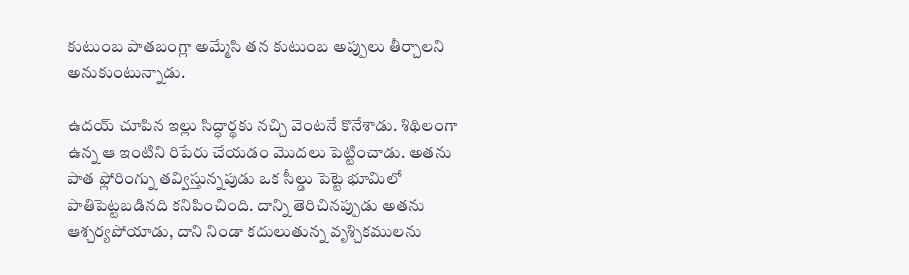కుటుంబ పాతబంగ్లా అమ్మేసి తన కుటుంబ అప్పులు తీర్చాలని అనుకుంటున్నాడు.

ఉదయ్ చూపిన ఇల్లు సిద్ధార్థకు నచ్చి వెంటనే కొనేశాడు. శిథిలంగా ఉన్న ఆ ఇంటిని రిపేరు చేయడం మొదలు పెట్టించాడు. అతను పాత ఫ్లోరింగ్ను తవ్విస్తున్నపుడు ఒక సీల్డు పెట్టె భూమిలో పాతిపెట్టబడినది కనిపించింది. దాన్ని తెరిచినప్పుడు అతను ఆశ్చర్యపోయాడు, దాని నిండా కదులుతున్న వృశ్చికములను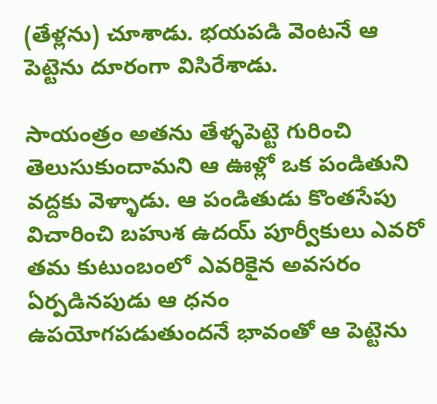(తేళ్లను) చూశాడు. భయపడి వెంటనే ఆ పెట్టెను దూరంగా విసిరేశాడు.

సాయంత్రం అతను తేళ్ళపెట్టె గురించి తెలుసుకుందామని ఆ ఊళ్లో ఒక పండితుని వద్దకు వెళ్ళాడు. ఆ పండితుడు కొంతసేపు విచారించి బహుశ ఉదయ్ పూర్వీకులు ఎవరో తమ కుటుంబంలో ఎవరికైన అవసరం ఏర్పడినపుడు ఆ ధనం ఉపయోగపడుతుందనే భావంతో ఆ పెట్టెను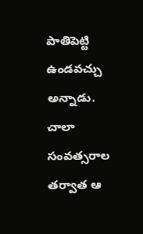పాతిపెట్టి ఉండవచ్చు అన్నాడు. చాలా సంవత్సరాల తర్వాత ఆ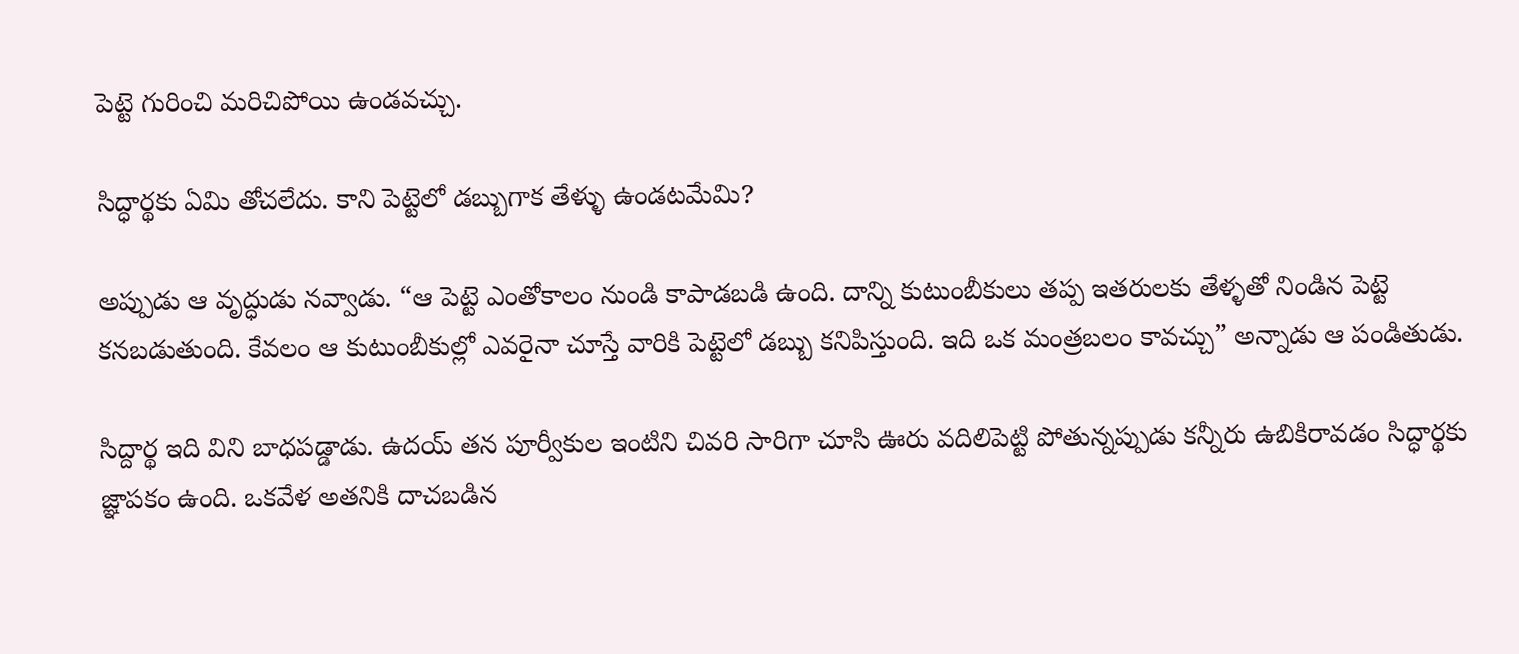పెట్టె గురించి మరిచిపోయి ఉండవచ్చు.

సిద్ధార్థకు ఏమి తోచలేదు. కాని పెట్టెలో డబ్బుగాక తేళ్ళు ఉండటమేమి?

అప్పుడు ఆ వృద్ధుడు నవ్వాడు. “ఆ పెట్టె ఎంతోకాలం నుండి కాపాడబడి ఉంది. దాన్ని కుటుంబీకులు తప్ప ఇతరులకు తేళ్ళతో నిండిన పెట్టె కనబడుతుంది. కేవలం ఆ కుటుంబీకుల్లో ఎవరైనా చూస్తే వారికి పెట్టెలో డబ్బు కనిపిస్తుంది. ఇది ఒక మంత్రబలం కావచ్చు” అన్నాడు ఆ పండితుడు.

సిద్దార్థ ఇది విని బాధపడ్డాడు. ఉదయ్ తన పూర్వీకుల ఇంటిని చివరి సారిగా చూసి ఊరు వదిలిపెట్టి పోతున్నప్పుడు కన్నీరు ఉబికిరావడం సిద్ధార్థకు జ్ఞాపకం ఉంది. ఒకవేళ అతనికి దాచబడిన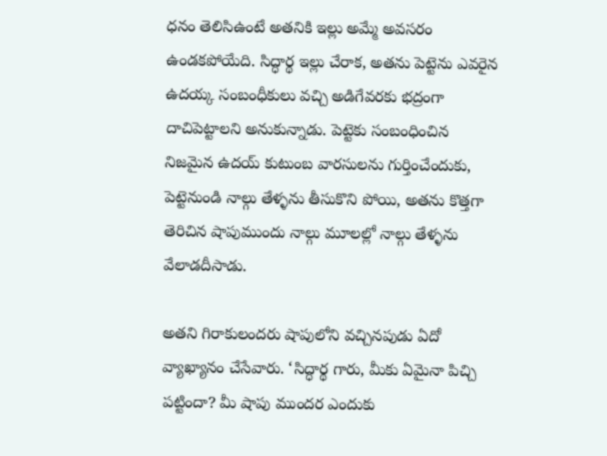ధనం తెలిసిఉంటే అతనికి ఇల్లు అమ్మే అవసరం ఉండకపోయేది. సిద్ధార్థ ఇల్లు చేరాక, అతను పెట్టెను ఎవరైన ఉదయ్క సంబంధీకులు వచ్చి అడిగేవరకు భద్రంగా దాచిపెట్టాలని అనుకున్నాడు. పెట్టెకు సంబంధించిన నిజమైన ఉదయ్ కుటుంబ వారసులను గుర్తించేందుకు, పెట్టెనుండి నాల్గు తేళ్ళను తీసుకొని పోయి, అతను కొత్తగా తెరిచిన షాపుముందు నాల్గు మూలల్లో నాల్గు తేళ్ళను వేలాడదీసాడు.

అతని గిరాకులందరు షాపులోని వచ్చినపుడు ఏదో వ్యాఖ్యానం చేసేవారు. ‘సిద్ధార్థ గారు, మీకు ఏమైనా పిచ్చి పట్టిందా? మీ షాపు ముందర ఎందుకు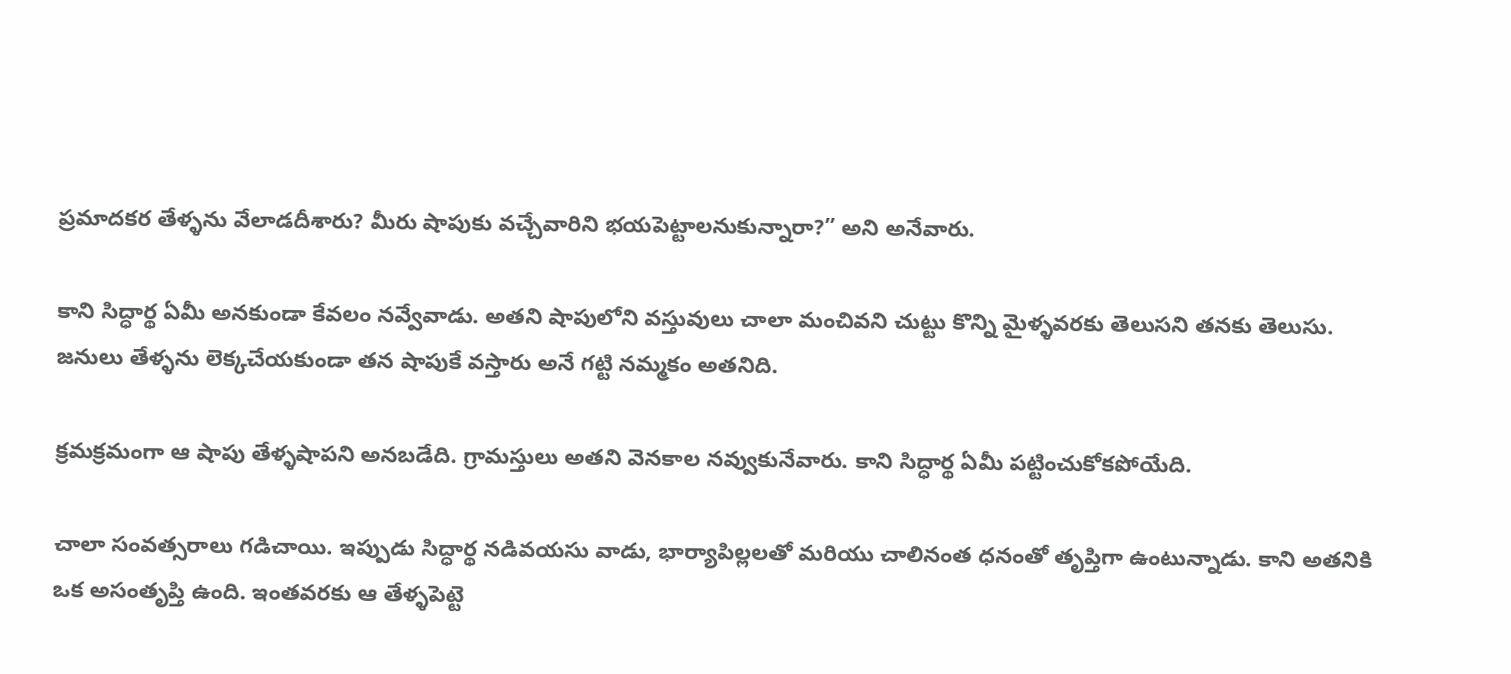ప్రమాదకర తేళ్ళను వేలాడదీశారు? మీరు షాపుకు వచ్చేవారిని భయపెట్టాలనుకున్నారా?” అని అనేవారు.

కాని సిద్ధార్థ ఏమీ అనకుండా కేవలం నవ్వేవాడు. అతని షాపులోని వస్తువులు చాలా మంచివని చుట్టు కొన్ని మైళ్ళవరకు తెలుసని తనకు తెలుసు. జనులు తేళ్ళను లెక్కచేయకుండా తన షాపుకే వస్తారు అనే గట్టి నమ్మకం అతనిది.

క్రమక్రమంగా ఆ షాపు తేళ్ళషాపని అనబడేది. గ్రామస్తులు అతని వెనకాల నవ్వుకునేవారు. కాని సిద్ధార్థ ఏమీ పట్టించుకోకపోయేది.

చాలా సంవత్సరాలు గడిచాయి. ఇప్పుడు సిద్ధార్థ నడివయసు వాడు, భార్యాపిల్లలతో మరియు చాలినంత ధనంతో తృప్తిగా ఉంటున్నాడు. కాని అతనికి ఒక అసంతృప్తి ఉంది. ఇంతవరకు ఆ తేళ్ళపెట్టె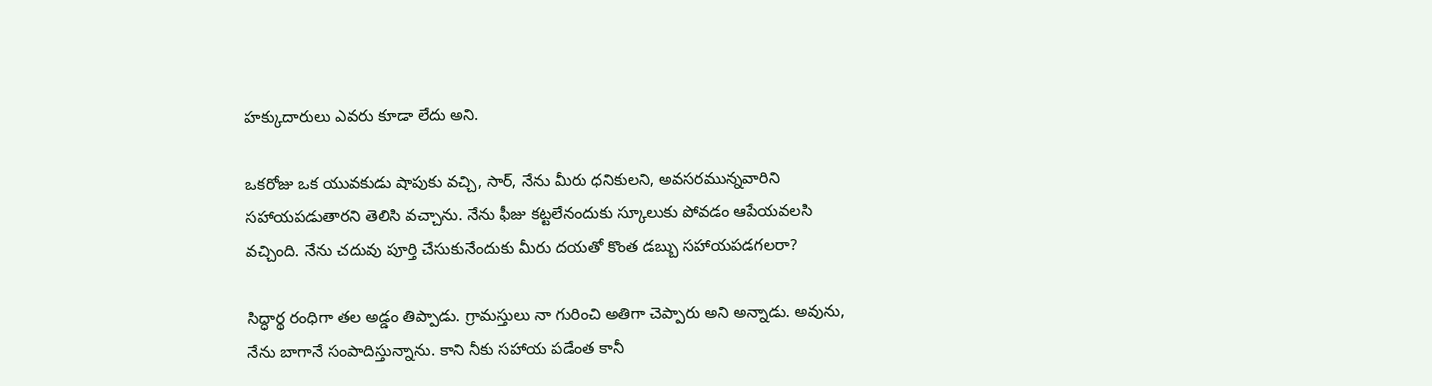హక్కుదారులు ఎవరు కూడా లేదు అని.

ఒకరోజు ఒక యువకుడు షాపుకు వచ్చి, సార్, నేను మీరు ధనికులని, అవసరమున్నవారిని సహాయపడుతారని తెలిసి వచ్చాను. నేను ఫీజు కట్టలేనందుకు స్కూలుకు పోవడం ఆపేయవలసి వచ్చింది. నేను చదువు పూర్తి చేసుకునేందుకు మీరు దయతో కొంత డబ్బు సహాయపడగలరా?

సిద్ధార్థ రంధిగా తల అడ్డం తిప్పాడు. గ్రామస్తులు నా గురించి అతిగా చెప్పారు అని అన్నాడు. అవును, నేను బాగానే సంపాదిస్తున్నాను. కాని నీకు సహాయ పడేంత కానీ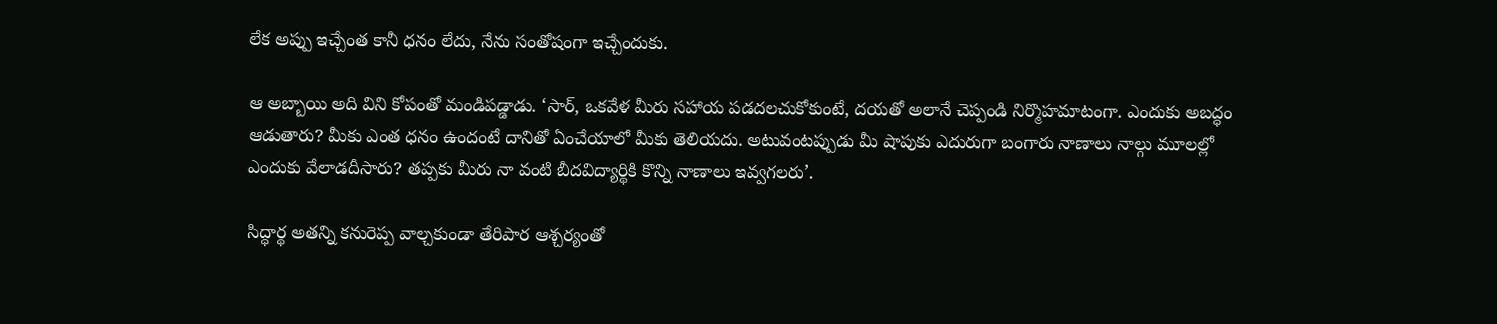లేక అప్పు ఇచ్చేంత కానీ ధనం లేదు, నేను సంతోషంగా ఇచ్చేందుకు.

ఆ అబ్బాయి అది విని కోపంతో మండిపడ్డాడు. ‘సార్, ఒకవేళ మీరు సహాయ పడదలచుకోకుంటే, దయతో అలానే చెప్పండి నిర్మొహమాటంగా. ఎందుకు అబద్ధం ఆడుతారు? మీకు ఎంత ధనం ఉందంటే దానితో ఏంచేయాలో మీకు తెలియదు. అటువంటప్పుడు మీ షాపుకు ఎదురుగా బంగారు నాణాలు నాల్గు మూలల్లో ఎందుకు వేలాడదీసారు? తప్పకు మీరు నా వంటి బీదవిద్యార్థికి కొన్ని నాణాలు ఇవ్వగలరు’.

సిద్ధార్థ అతన్ని కనురెప్ప వాల్చకుండా తేరిపార ఆశ్చర్యంతో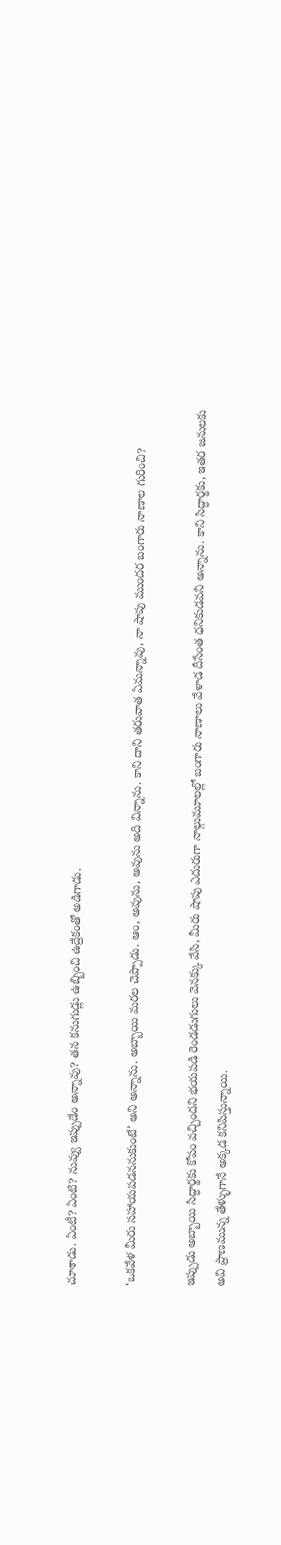చూశాడు. ఏంటీ? ఏంటి? నువ్వు ఇప్పుడేం అన్నావు? తన కనుగుడ్లు ఉబ్బించి ఉద్రేకంతో అడిగాడు.

‘ఒకవేళ మీరు సహాయపడననుకుంటే’ అని అన్నాను. అబ్బాయి మరల చెప్పాడు. ఆం, అవును, అవును అది విన్నాను. కాని దాని తరువాత ఏమన్నావు, నా షాపు ముందర బంగారు నాణాల గురించి?

ఇప్పుడు అబ్బాయి సిద్ధార్థకు కోపం వచ్చిందని భయపడి రెండడుగులు వెనక్కు వేసి, మీరు షాపు ఎదురుగా నాల్గుమూలల్లో బంగారు నాణాలు వేళాడ దీసేంత ధనికుడవని అన్నాను. కాని సిద్ధార్థకు, ఇతర జనులకు అవి ప్రాణమున్న తేళ్ళుగానే అక్కడ కనిపిస్తున్నాయి.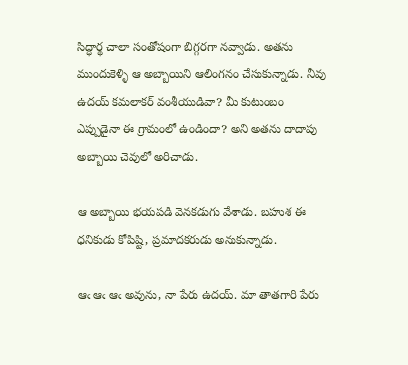సిద్ధార్థ చాలా సంతోషంగా బిగ్గరగా నవ్వాడు. అతను ముందుకెళ్ళి ఆ అబ్బాయిని ఆలింగనం చేసుకున్నాడు. నీవు ఉదయ్ కమలాకర్ వంశీయుడివా? మీ కుటుంబం ఎప్పుడైనా ఈ గ్రామంలో ఉండిందా? అని అతను దాదాపు అబ్బాయి చెవులో అరిచాడు.

ఆ అబ్బాయి భయపడి వెనకడుగు వేశాడు. బహుశ ఈ ధనికుడు కోపిష్టి, ప్రమాదకరుడు అనుకున్నాడు.

ఆఁ ఆఁ ఆఁ అవును, నా పేరు ఉదయ్. మా తాతగారి పేరు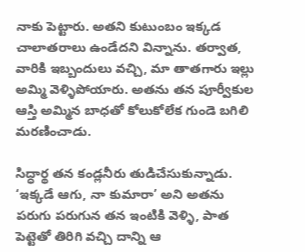నాకు పెట్టారు. అతని కుటుంబం ఇక్కడ చాలాతరాలు ఉండేదని విన్నాను. తర్వాత, వారికి ఇబ్బందులు వచ్చి, మా తాతగారు ఇల్లు అమ్మి వెళ్ళిపోయారు. అతను తన పూర్వీకుల ఆస్తి అమ్మిన బాధతో కోలుకోలేక గుండె బగిలి మరణించాడు.

సిద్ధార్థ తన కండ్లనీరు తుడిచేసుకున్నాడు. ‘ఇక్కడే ఆగు, నా కుమారా’ అని అతను పరుగు పరుగున తన ఇంటికి వెళ్ళి, పాత పెట్టెతో తిరిగి వచ్చి దాన్ని ఆ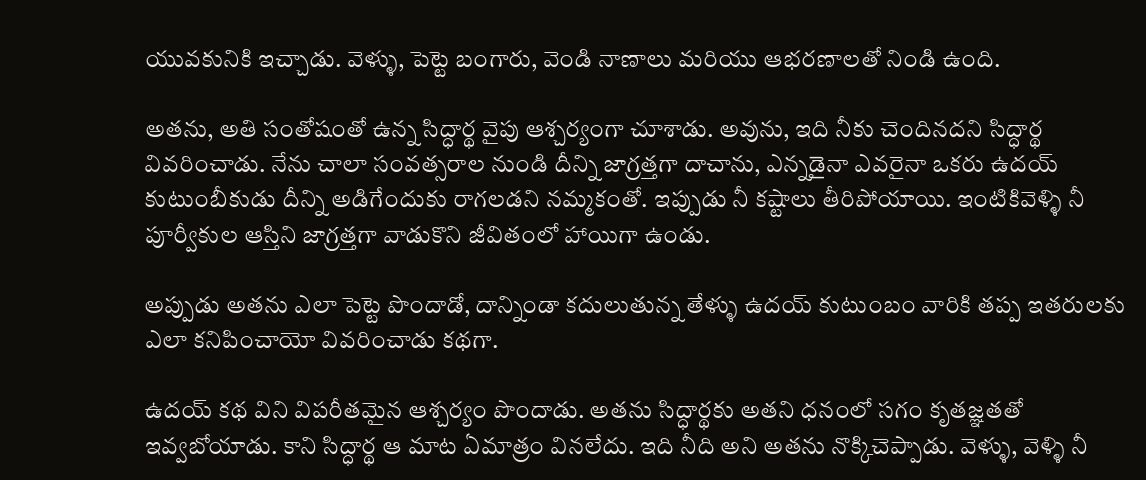యువకునికి ఇచ్చాడు. వెళ్ళు, పెట్టె బంగారు, వెండి నాణాలు మరియు ఆభరణాలతో నిండి ఉంది.

అతను, అతి సంతోషంతో ఉన్న సిద్ధార్థ వైపు ఆశ్చర్యంగా చూశాడు. అవును, ఇది నీకు చెందినదని సిద్ధార్థ వివరించాడు. నేను చాలా సంవత్సరాల నుండి దీన్ని జాగ్రత్తగా దాచాను, ఎన్నడైనా ఎవరైనా ఒకరు ఉదయ్ కుటుంబీకుడు దీన్ని అడిగేందుకు రాగలడని నమ్మకంతో. ఇప్పుడు నీ కష్టాలు తీరిపోయాయి. ఇంటికివెళ్ళి నీ పూర్వీకుల ఆస్తిని జాగ్రత్తగా వాడుకొని జీవితంలో హాయిగా ఉండు.

అప్పుడు అతను ఎలా పెట్టె పొందాడో, దాన్నిండా కదులుతున్న తేళ్ళు ఉదయ్ కుటుంబం వారికి తప్ప ఇతరులకు ఎలా కనిపించాయో వివరించాడు కథగా.

ఉదయ్ కథ విని విపరీతమైన ఆశ్చర్యం పొందాడు. అతను సిద్ధార్థకు అతని ధనంలో సగం కృతజ్ఞతతో ఇవ్వబోయాడు. కాని సిద్ధార్థ ఆ మాట ఏమాత్రం వినలేదు. ఇది నీది అని అతను నొక్కిచెప్పాడు. వెళ్ళు, వెళ్ళి నీ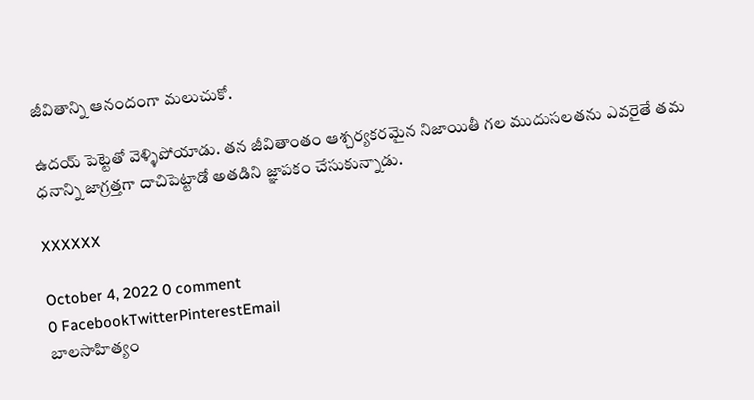జీవితాన్ని ఆనందంగా మలుచుకో.

ఉదయ్ పెట్టెతో వెళ్ళిపోయాడు. తన జీవితాంతం ఆశ్చర్యకరమైన నిజాయితీ గల ముదుసలతను ఎవరైతే తమ ధనాన్ని జాగ్రత్తగా దాచిపెట్టాడో అతడిని జ్ఞాపకం చేసుకున్నాడు.

XXXXXX

October 4, 2022 0 comment
0 FacebookTwitterPinterestEmail
బాల‌సాహిత్యం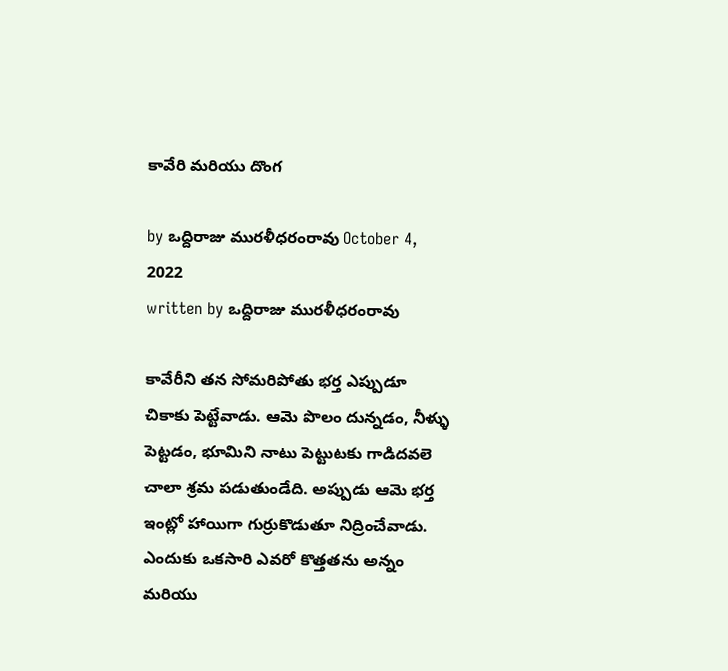కావేరి మరియు దొంగ

by ఒద్దిరాజు మురళీధరంరావు October 4, 2022
written by ఒద్దిరాజు మురళీధరంరావు

కావేరీని తన సోమరిపోతు భర్త ఎప్పుడూ చికాకు పెట్టేవాడు. ఆమె పొలం దున్నడం, నీళ్ళు పెట్టడం, భూమిని నాటు పెట్టుటకు గాడిదవలె చాలా శ్రమ పడుతుండేది. అప్పుడు ఆమె భర్త ఇంట్లో హాయిగా గుర్రుకొడుతూ నిద్రించేవాడు. ఎందుకు ఒకసారి ఎవరో కొత్తతను అన్నం మరియు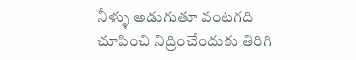నీళ్ళు అడుగుతూ వంటగది చూపించి నిద్రించేందుకు తిరిగి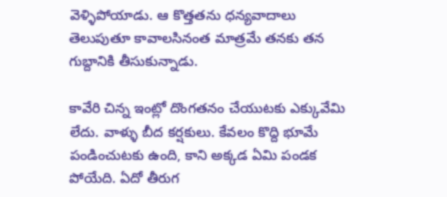వెళ్ళిపోయాడు. ఆ కొత్తతను ధన్యవాదాలు తెలుపుతూ కావాలసినంత మాత్రమే తనకు తన గుబ్దానికి తీసుకున్నాడు.

కావేరి చిన్న ఇంట్లో దొంగతనం చేయుటకు ఎక్కువేమి లేదు. వాళ్ళు బీద కర్షకులు. కేవలం కొద్ది భూమే పండించుటకు ఉంది, కాని అక్కడ ఏమి పండక పోయేది. ఏదో తీరుగ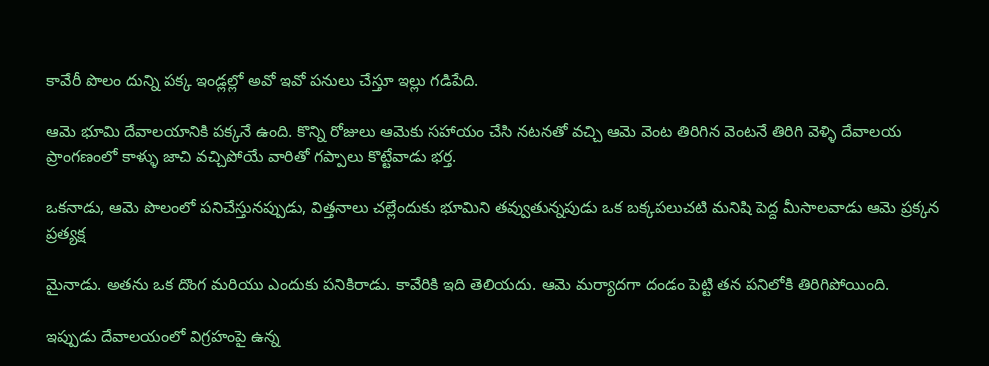కావేరీ పొలం దున్ని పక్క ఇండ్లల్లో అవో ఇవో పనులు చేస్తూ ఇల్లు గడిపేది.

ఆమె భూమి దేవాలయానికి పక్కనే ఉంది. కొన్ని రోజులు ఆమెకు సహాయం చేసి నటనతో వచ్చి ఆమె వెంట తిరిగిన వెంటనే తిరిగి వెళ్ళి దేవాలయ ప్రాంగణంలో కాళ్ళు జాచి వచ్చిపోయే వారితో గప్పాలు కొట్టేవాడు భర్త.

ఒకనాడు, ఆమె పొలంలో పనిచేస్తునప్పుడు, విత్తనాలు చల్లేందుకు భూమిని తవ్వుతున్నపుడు ఒక బక్కపలుచటి మనిషి పెద్ద మీసాలవాడు ఆమె ప్రక్కన ప్రత్యక్ష

మైనాడు. అతను ఒక దొంగ మరియు ఎందుకు పనికిరాడు. కావేరికి ఇది తెలియదు. ఆమె మర్యాదగా దండం పెట్టి తన పనిలోకి తిరిగిపోయింది.

ఇప్పుడు దేవాలయంలో విగ్రహంపై ఉన్న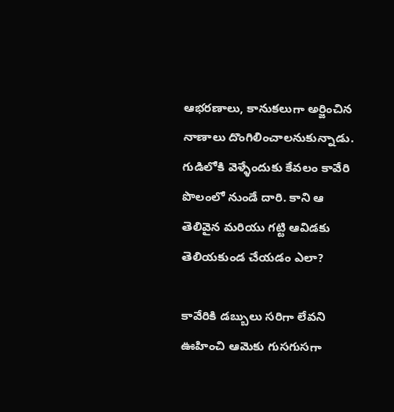ఆభరణాలు, కానుకలుగా అర్జించిన నాణాలు దొంగిలించాలనుకున్నాడు. గుడిలోకి వెళ్ళేందుకు కేవలం కావేరి పొలంలో నుండే దారి. కాని ఆ తెలివైన మరియు గట్టి ఆవిడకు తెలియకుండ చేయడం ఎలా?

కావేరికి డబ్బులు సరిగా లేవని ఊహించి ఆమెకు గుసగుసగా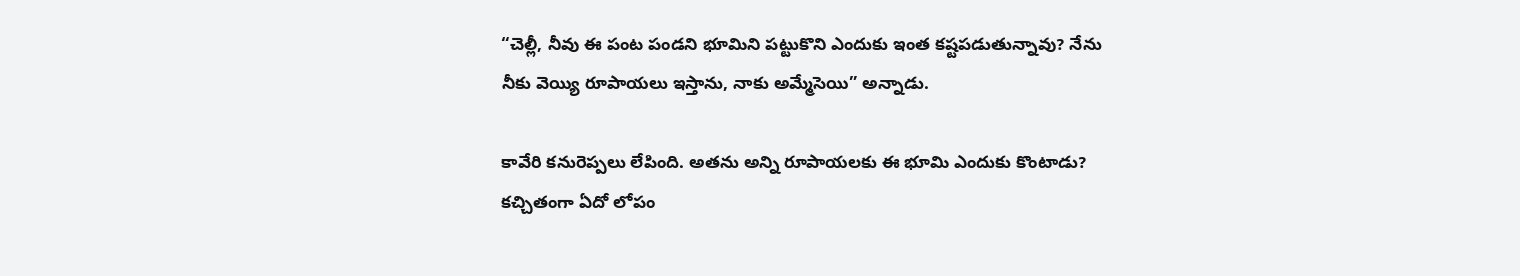“చెల్లీ, నీవు ఈ పంట పండని భూమిని పట్టుకొని ఎందుకు ఇంత కష్టపడుతున్నావు? నేను నీకు వెయ్యి రూపాయలు ఇస్తాను, నాకు అమ్మేసెయి” అన్నాడు.

కావేరి కనురెప్పలు లేపింది. అతను అన్ని రూపాయలకు ఈ భూమి ఎందుకు కొంటాడు? కచ్చితంగా ఏదో లోపం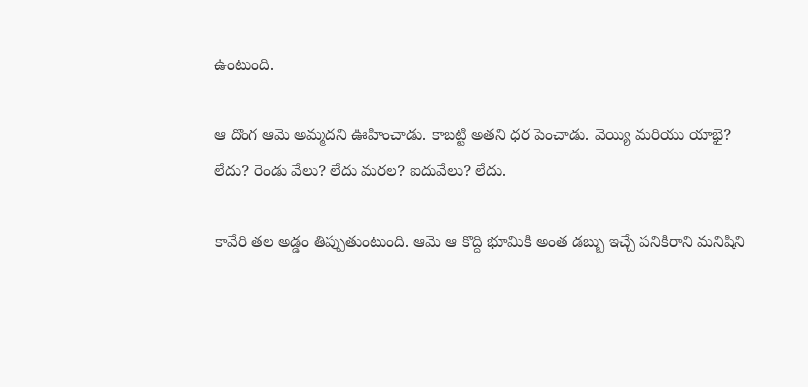ఉంటుంది.

ఆ దొంగ ఆమె అమ్మదని ఊహించాడు. కాబట్టి అతని ధర పెంచాడు. వెయ్యి మరియు యాభై? లేదు? రెండు వేలు? లేదు మరల? ఐదువేలు? లేదు.

కావేరి తల అడ్డం తిప్పుతుంటుంది. ఆమె ఆ కొద్ది భూమికి అంత డబ్బు ఇచ్చే పనికిరాని మనిషిని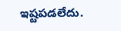ఇష్టపడలేదు.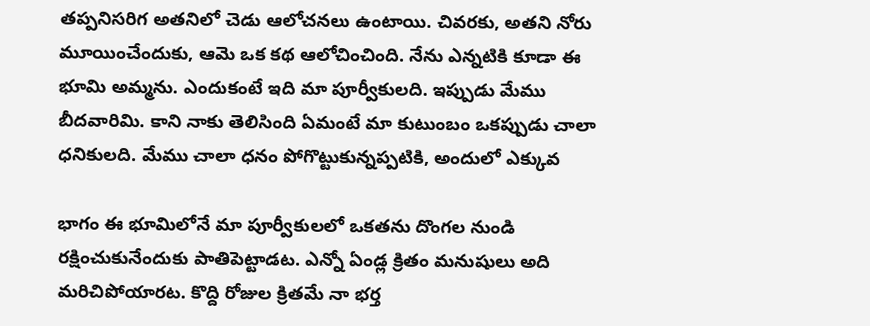తప్పనిసరిగ అతనిలో చెడు ఆలోచనలు ఉంటాయి. చివరకు, అతని నోరు మూయించేందుకు, ఆమె ఒక కథ ఆలోచించింది. నేను ఎన్నటికి కూడా ఈ భూమి అమ్మను. ఎందుకంటే ఇది మా పూర్వీకులది. ఇప్పుడు మేము బీదవారిమి. కాని నాకు తెలిసింది ఏమంటే మా కుటుంబం ఒకప్పుడు చాలా ధనికులది. మేము చాలా ధనం పోగొట్టుకున్నప్పటికి, అందులో ఎక్కువ

భాగం ఈ భూమిలోనే మా పూర్వీకులలో ఒకతను దొంగల నుండి రక్షించుకునేందుకు పాతిపెట్టాడట. ఎన్నో ఏండ్ల క్రితం మనుషులు అది మరిచిపోయారట. కొద్ది రోజుల క్రితమే నా భర్త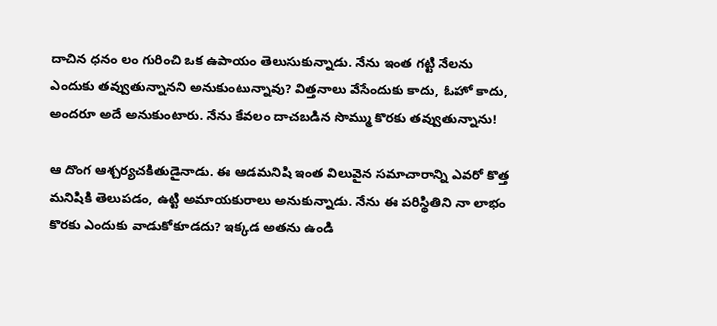దాచిన ధనం లం గురించి ఒక ఉపాయం తెలుసుకున్నాడు. నేను ఇంత గట్టి నేలను ఎందుకు తవ్వుతున్నానని అనుకుంటున్నావు? విత్తనాలు వేసేందుకు కాదు, ఓహో కాదు, అందరూ అదే అనుకుంటారు. నేను కేవలం దాచబడిన సొమ్ము కొరకు తవ్వుతున్నాను!

ఆ దొంగ ఆశ్చర్యచకితుడైనాడు. ఈ ఆడమనిషి ఇంత విలువైన సమాచారాన్ని ఎవరో కొత్త మనిషికి తెలుపడం, ఉట్టి అమాయకురాలు అనుకున్నాడు. నేను ఈ పరిస్థితిని నా లాభం కొరకు ఎందుకు వాడుకోకూడదు? ఇక్కడ అతను ఉండి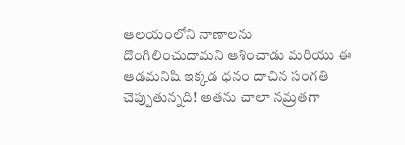ఆలయంలోని నాణాలను దొంగిలించుదామని ఆశించాడు మరియు ఈ ఆడమనిషి ఇక్కడ ధనం దాచిన సంగతి చెప్పుతున్నది! అతను చాలా నమ్రతగా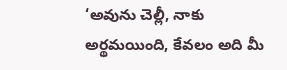‘అవును చెల్లీ, నాకు అర్థమయింది, కేవలం అది మీ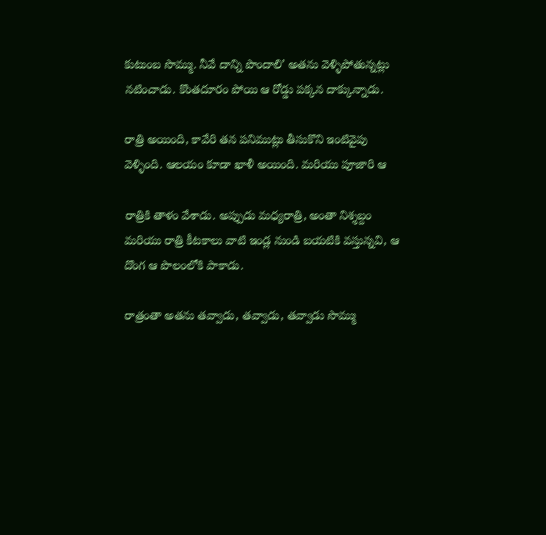కుటుంబ సొమ్ము. నీవే దాన్ని పొందాలి’ అతను వెళ్ళిపోతున్నట్లు నటించాడు. కొంతదూరం పోయి ఆ రోడ్డు పక్కన దాక్కున్నాడు.

రాత్రి అయింది, కావేరి తన పనిముట్లు తీసుకొని ఇంటివైపు వెళ్ళింది. ఆలయం కూడా ఖాళీ అయింది. మరియు పూజారి ఆ

రాత్రికి తాళం వేశాడు. అప్పుడు మధ్యరాత్రి, అంతా నిశ్శబ్దం మరియు రాత్రి కీటకాలు వాటి ఇండ్ల నుండి బయటికి వస్తున్నవి, ఆ దొంగ ఆ పొలంలోకి పాకాడు.

రాత్రంతా అతను తవ్వాడు, తవ్వాడు, తవ్వాడు సొమ్ము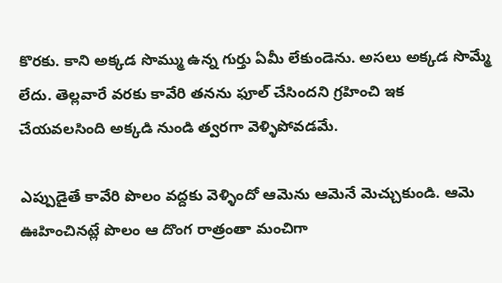కొరకు. కాని అక్కడ సొమ్ము ఉన్న గుర్తు ఏమీ లేకుండెను. అసలు అక్కడ సొమ్మే లేదు. తెల్లవారే వరకు కావేరి తనను ఫూల్ చేసిందని గ్రహించి ఇక చేయవలసింది అక్కడి నుండి త్వరగా వెళ్ళిపోవడమే.

ఎప్పుడైతే కావేరి పొలం వద్దకు వెళ్ళిందో ఆమెను ఆమెనే మెచ్చుకుండి. ఆమె ఊహించినట్లే పొలం ఆ దొంగ రాత్రంతా మంచిగా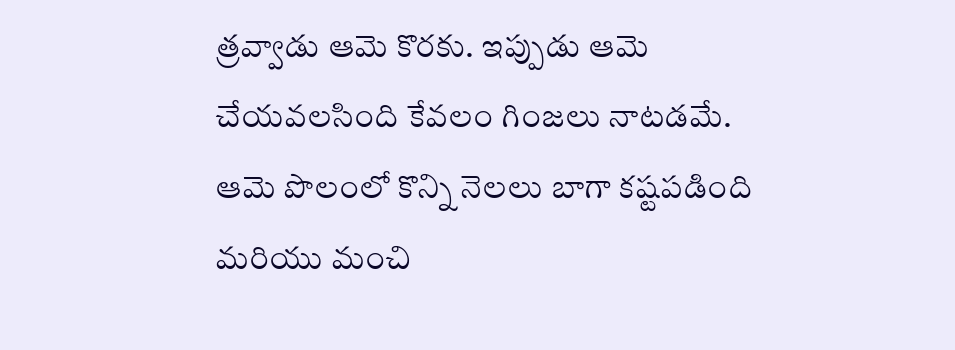త్రవ్వాడు ఆమె కొరకు. ఇప్పుడు ఆమె చేయవలసింది కేవలం గింజలు నాటడమే. ఆమె పొలంలో కొన్ని నెలలు బాగా కష్టపడింది మరియు మంచి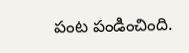పంట పండించింది.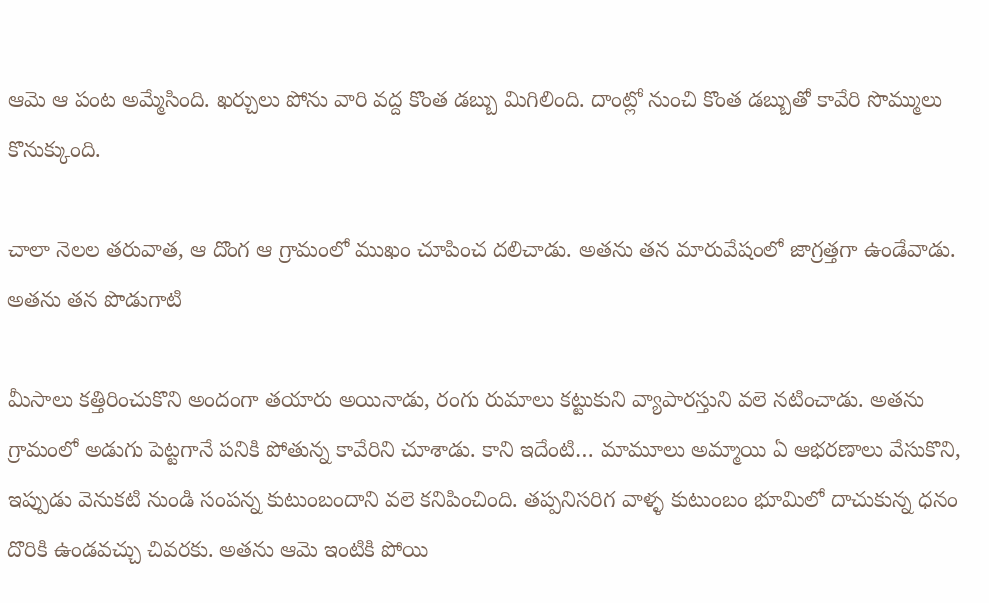ఆమె ఆ పంట అమ్మేసింది. ఖర్చులు పోను వారి వద్ద కొంత డబ్బు మిగిలింది. దాంట్లో నుంచి కొంత డబ్బుతో కావేరి సొమ్ములు కొనుక్కుంది.

చాలా నెలల తరువాత, ఆ దొంగ ఆ గ్రామంలో ముఖం చూపించ దలిచాడు. అతను తన మారువేషంలో జాగ్రత్తగా ఉండేవాడు. అతను తన పొడుగాటి

మీసాలు కత్తిరించుకొని అందంగా తయారు అయినాడు, రంగు రుమాలు కట్టుకుని వ్యాపారస్తుని వలె నటించాడు. అతను గ్రామంలో అడుగు పెట్టగానే పనికి పోతున్న కావేరిని చూశాడు. కాని ఇదేంటి… మామూలు అమ్మాయి ఏ ఆభరణాలు వేసుకొని, ఇప్పుడు వెనుకటి నుండి సంపన్న కుటుంబందాని వలె కనిపించింది. తప్పనిసరిగ వాళ్ళ కుటుంబం భూమిలో దాచుకున్న ధనం దొరికి ఉండవచ్చు చివరకు. అతను ఆమె ఇంటికి పోయి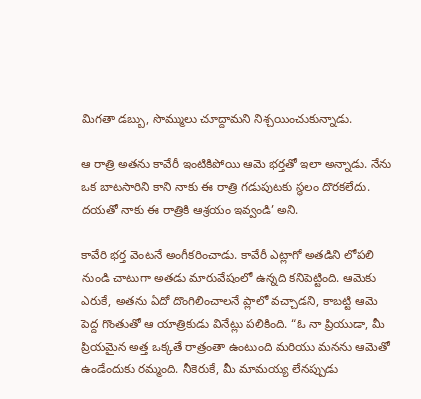మిగతా డబ్బు, సొమ్ములు చూద్దామని నిశ్చయించుకున్నాడు.

ఆ రాత్రి అతను కావేరీ ఇంటికిపోయి ఆమె భర్తతో ఇలా అన్నాడు. నేను ఒక బాటసారిని కాని నాకు ఈ రాత్రి గడుపుటకు స్థలం దొరకలేదు. దయతో నాకు ఈ రాత్రికి ఆశ్రయం ఇవ్వండి’ అని.

కావేరి భర్త వెంటనే అంగీకరించాడు. కావేరీ ఎట్లాగో అతడిని లోపలి నుండి చాటుగా అతడు మారువేషంలో ఉన్నది కనిపెట్టింది. ఆమెకు ఎరుకే, అతను ఏదో దొంగిలించాలనే ప్లాలో వచ్చాడని, కాబట్టి ఆమె పెద్ద గొంతుతో ఆ యాత్రికుడు వినేట్లు పలికింది. “ఓ నా ప్రియుడా, మీ ప్రియమైన అత్త ఒక్కతే రాత్రంతా ఉంటుంది మరియు మనను ఆమెతో ఉండేందుకు రమ్మంది. నీకెరుకే, మీ మామయ్య లేనప్పుడు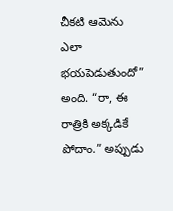చీకటి ఆమెను ఎలా భయపెడుతుందో” అంది. “రా, ఈ రాత్రికి అక్కడికే పోదాం.” అప్పుడు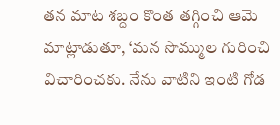తన మాట శబ్దం కొంత తగ్గించి ఆమె మాట్లాడుతూ, ‘మన సొమ్ముల గురించి విచారించకు. నేను వాటిని ఇంటి గోడ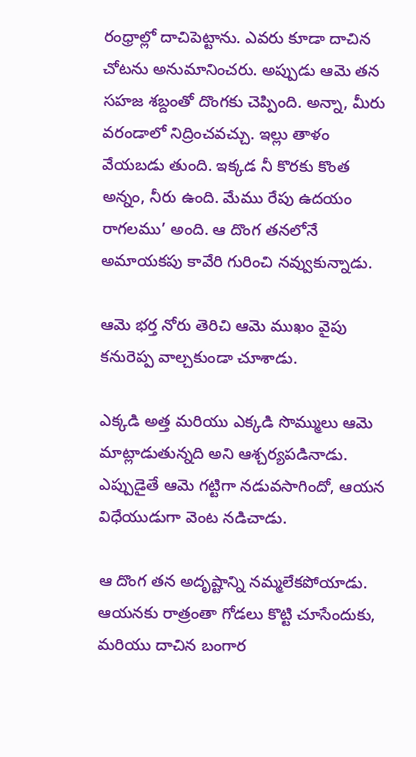రంధ్రాల్లో దాచిపెట్టాను. ఎవరు కూడా దాచిన చోటను అనుమానించరు. అప్పుడు ఆమె తన సహజ శబ్దంతో దొంగకు చెప్పింది. అన్నా, మీరు వరండాలో నిద్రించవచ్చు. ఇల్లు తాళం వేయబడు తుంది. ఇక్కడ నీ కొరకు కొంత అన్నం, నీరు ఉంది. మేము రేపు ఉదయం రాగలము’ అంది. ఆ దొంగ తనలోనే అమాయకపు కావేరి గురించి నవ్వుకున్నాడు.

ఆమె భర్త నోరు తెరిచి ఆమె ముఖం వైపు కనురెప్ప వాల్చకుండా చూశాడు.

ఎక్కడి అత్త మరియు ఎక్కడి సొమ్ములు ఆమె మాట్లాడుతున్నది అని ఆశ్చర్యపడినాడు. ఎప్పుడైతే ఆమె గట్టిగా నడువసాగిందో, ఆయన విధేయుడుగా వెంట నడిచాడు.

ఆ దొంగ తన అదృష్టాన్ని నమ్మలేకపోయాడు. ఆయనకు రాత్రంతా గోడలు కొట్టి చూసేందుకు, మరియు దాచిన బంగార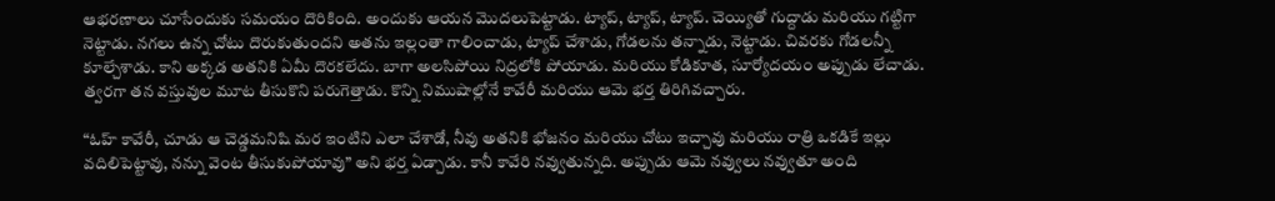ఆభరణాలు చూసేందుకు సమయం దొరికింది. అందుకు ఆయన మొదలుపెట్టాడు. ట్యాప్, ట్యాప్, ట్యాప్. చెయ్యితో గుద్దాడు మరియు గట్టిగా నెట్టాడు. నగలు ఉన్న చోటు దొరుకుతుందని అతను ఇల్లంతా గాలించాడు, ట్యాప్ చేశాడు, గోడలను తన్నాడు, నెట్టాడు. చివరకు గోడలన్నీ కూల్చేశాడు. కాని అక్కడ అతనికి ఏమీ దొరకలేదు. బాగా అలసిపోయి నిద్రలోకి పోయాడు. మరియు కోడికూత, సూర్యోదయం అప్పుడు లేచాడు. త్వరగా తన వస్తువుల మూట తీసుకొని పరుగెత్తాడు. కొన్ని నిముషాల్లోనే కావేరీ మరియు ఆమె భర్త తిరిగివచ్చారు.

“ఓహ్ కావేరీ, చూడు ఆ చెడ్డమనిషి మర ఇంటిని ఎలా చేశాడో, నీవు అతనికి భోజనం మరియు చోటు ఇచ్చావు మరియు రాత్రి ఒకడికే ఇల్లు వదిలిపెట్టావు, నన్ను వెంట తీసుకుపోయావు” అని భర్త ఏడ్చాడు. కానీ కావేరి నవ్వుతున్నది. అప్పుడు ఆమె నవ్వులు నవ్వుతూ అంది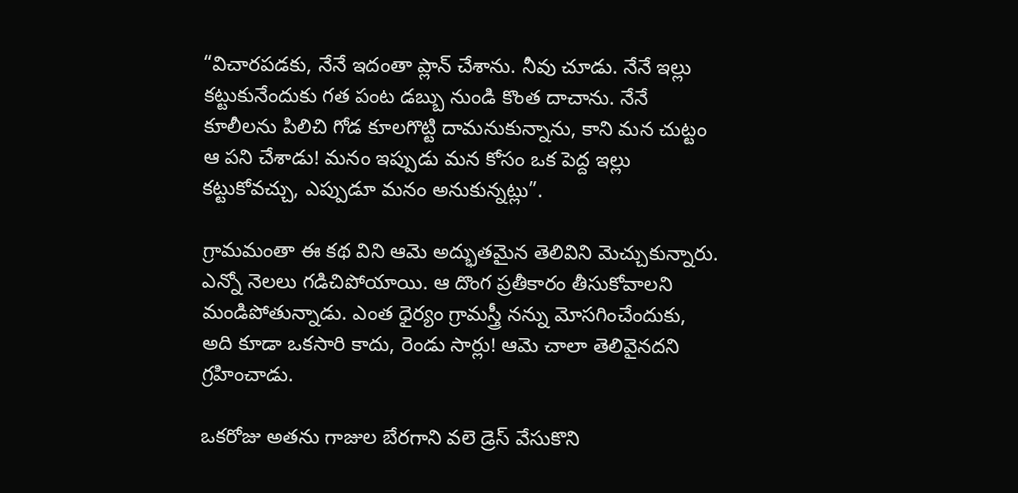“విచారపడకు, నేనే ఇదంతా ప్లాన్ చేశాను. నీవు చూడు. నేనే ఇల్లు కట్టుకునేందుకు గత పంట డబ్బు నుండి కొంత దాచాను. నేనే కూలీలను పిలిచి గోడ కూలగొట్టి దామనుకున్నాను, కాని మన చుట్టం ఆ పని చేశాడు! మనం ఇప్పుడు మన కోసం ఒక పెద్ద ఇల్లు కట్టుకోవచ్చు, ఎప్పుడూ మనం అనుకున్నట్లు”.

గ్రామమంతా ఈ కథ విని ఆమె అద్భుతమైన తెలివిని మెచ్చుకున్నారు. ఎన్నో నెలలు గడిచిపోయాయి. ఆ దొంగ ప్రతీకారం తీసుకోవాలని మండిపోతున్నాడు. ఎంత ధైర్యం గ్రామస్త్రీ నన్ను మోసగించేందుకు, అది కూడా ఒకసారి కాదు, రెండు సార్లు! ఆమె చాలా తెలివైనదని గ్రహించాడు.

ఒకరోజు అతను గాజుల బేరగాని వలె డ్రెస్ వేసుకొని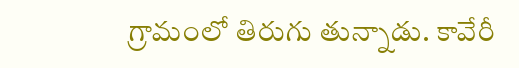గ్రామంలో తిరుగు తున్నాడు. కావేరీ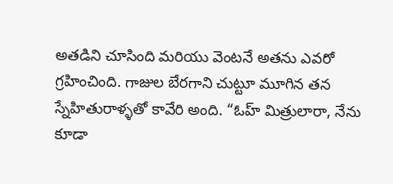అతడిని చూసింది మరియు వెంటనే అతను ఎవరో గ్రహించింది. గాజుల బేరగాని చుట్టూ మూగిన తన స్నేహితురాళ్ళతో కావేరి అంది. “ఓహ్ మిత్రులారా, నేను కూడా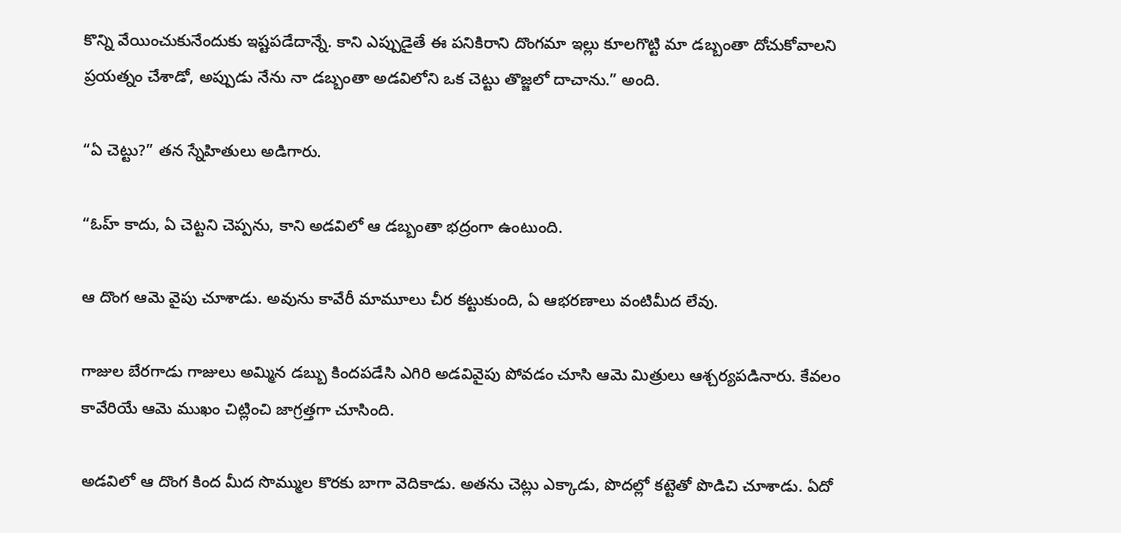కొన్ని వేయించుకునేందుకు ఇష్టపడేదాన్నే. కాని ఎప్పుడైతే ఈ పనికిరాని దొంగమా ఇల్లు కూలగొట్టి మా డబ్బంతా దోచుకోవాలని ప్రయత్నం చేశాడో, అప్పుడు నేను నా డబ్బంతా అడవిలోని ఒక చెట్టు తొజ్జలో దాచాను.” అంది.

“ఏ చెట్టు?” తన స్నేహితులు అడిగారు.

“ఓహ్ కాదు, ఏ చెట్టని చెప్పను, కాని అడవిలో ఆ డబ్బంతా భద్రంగా ఉంటుంది.

ఆ దొంగ ఆమె వైపు చూశాడు. అవును కావేరీ మామూలు చీర కట్టుకుంది, ఏ ఆభరణాలు వంటిమీద లేవు.

గాజుల బేరగాడు గాజులు అమ్మిన డబ్బు కిందపడేసి ఎగిరి అడవివైపు పోవడం చూసి ఆమె మిత్రులు ఆశ్చర్యపడినారు. కేవలం కావేరియే ఆమె ముఖం చిట్లించి జాగ్రత్తగా చూసింది.

అడవిలో ఆ దొంగ కింద మీద సొమ్ముల కొరకు బాగా వెదికాడు. అతను చెట్లు ఎక్కాడు, పొదల్లో కట్టెతో పొడిచి చూశాడు. ఏదో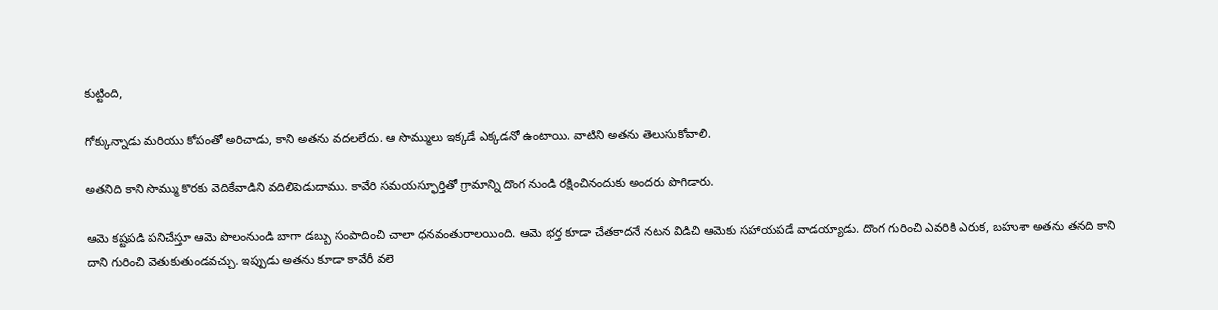కుట్టింది,

గోక్కున్నాడు మరియు కోపంతో అరిచాడు, కాని అతను వదలలేదు. ఆ సొమ్ములు ఇక్కడే ఎక్కడనో ఉంటాయి. వాటిని అతను తెలుసుకోవాలి.

అతనిది కాని సొమ్ము కొరకు వెదికేవాడిని వదిలిపెడుదాము. కావేరి సమయస్ఫూర్తితో గ్రామాన్ని దొంగ నుండి రక్షించినందుకు అందరు పొగిడారు.

ఆమె కష్టపడి పనిచేస్తూ ఆమె పొలంనుండి బాగా డబ్బు సంపాదించి చాలా ధనవంతురాలయింది. ఆమె భర్త కూడా చేతకాదనే నటన విడిచి ఆమెకు సహాయపడే వాడయ్యాడు. దొంగ గురించి ఎవరికి ఎరుక, బహుశా అతను తనది కాని దాని గురించి వెతుకుతుండవచ్చు. ఇప్పుడు అతను కూడా కావేరీ వలె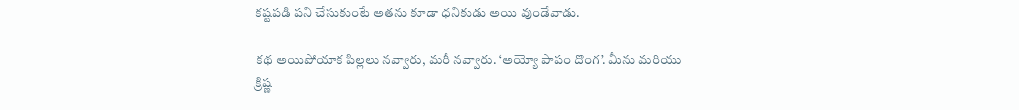కష్టపడి పని చేసుకుంటే అతను కూడా ధనికుడు అయి వుండేవాడు.

కథ అయిపోయాక పిల్లలు నవ్వారు, మరీ నవ్వారు. ‘అయ్యో పాపం దొంగ’. మీను మరియు క్రిష్ణ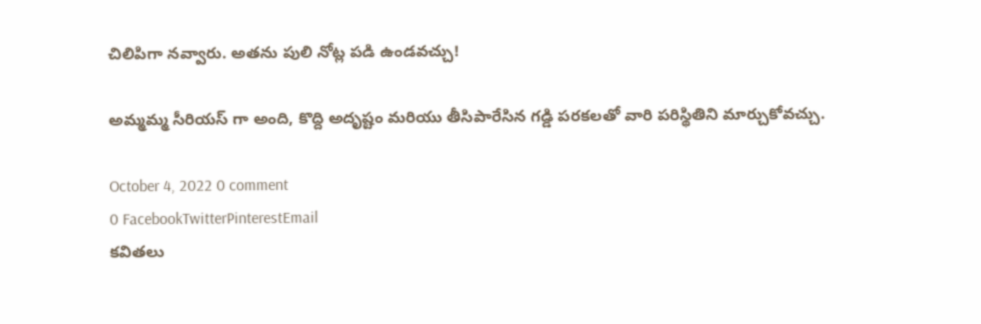చిలిపిగా నవ్వారు. అతను పులి నోట్ల పడి ఉండవచ్చు!

అమ్మమ్మ సీరియస్ గా అంది, కొద్ది అదృష్టం మరియు తీసిపారేసిన గడ్డి పరకలతో వారి పరిస్థితిని మార్చుకోవచ్చు.

October 4, 2022 0 comment
0 FacebookTwitterPinterestEmail
కవితలు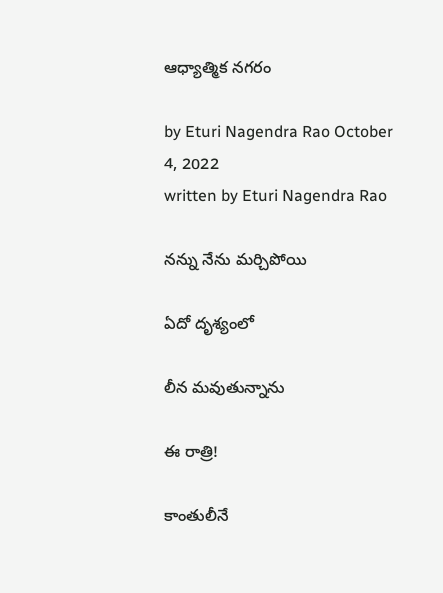ఆధ్యాత్మిక నగరం

by Eturi Nagendra Rao October 4, 2022
written by Eturi Nagendra Rao

నన్ను నేను మర్చిపోయి

ఏదో దృశ్యంలో

లీన మవుతున్నాను

ఈ రాత్రి!

కాంతులీనే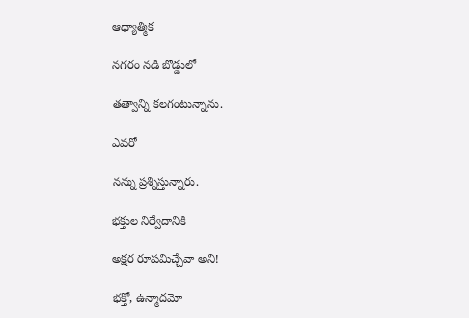ఆధ్యాత్మిక

నగరం నడి బొడ్డులో

తత్వాన్ని కలగంటున్నాను.

ఎవరో

నన్ను ప్రశ్నిస్తున్నారు.

భక్తుల నిర్వేదానికి

అక్షర రూపమిచ్చేవా అని!

భక్తో, ఉన్మాదమో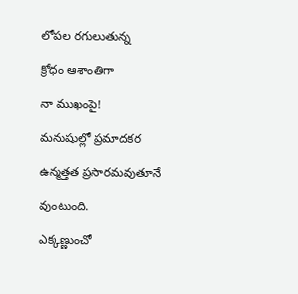లోపల రగులుతున్న

క్రోధం ఆశాంతిగా

నా ముఖంపై!

మనుషుల్లో ప్రమాదకర

ఉన్మత్తత ప్రసారమవుతూనే

వుంటుంది.

ఎక్కణ్ణుంచో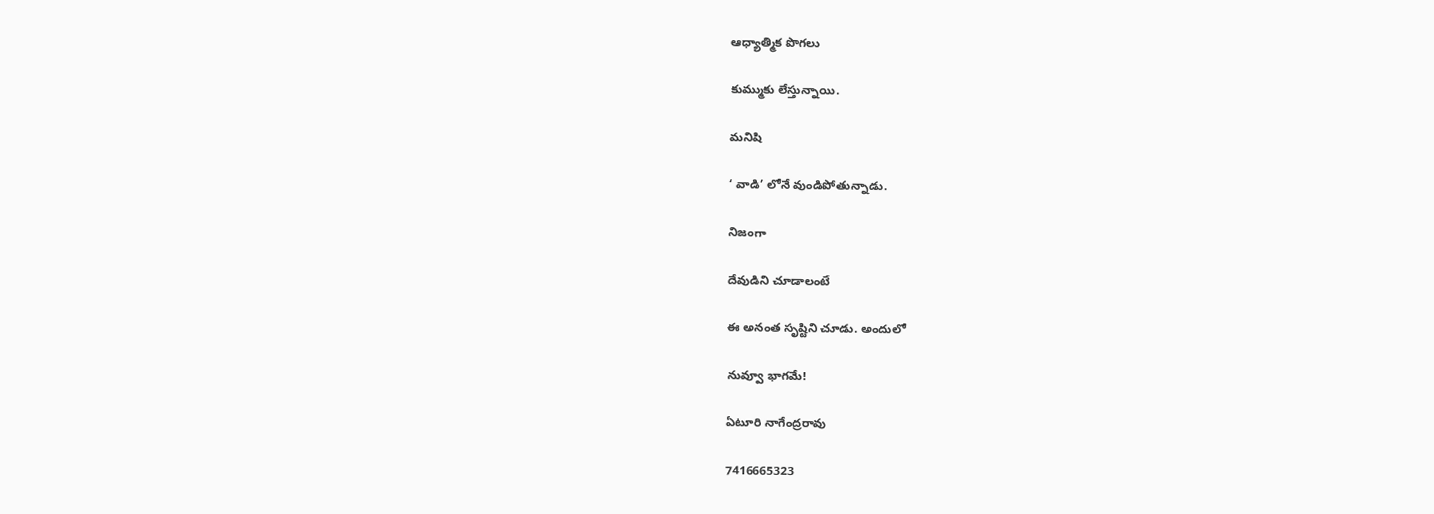ఆధ్యాత్మిక పొగలు

కుమ్ముకు లేస్తున్నాయి.

మనిషి

‘ వాడి’ లోనే వుండిపోతున్నాడు.

నిజంగా

దేవుడిని చూడాలంటే

ఈ అనంత సృష్టిని చూడు. అందులో

నువ్వూ భాగమే!

ఏటూరి నాగేంద్రరావు

7416665323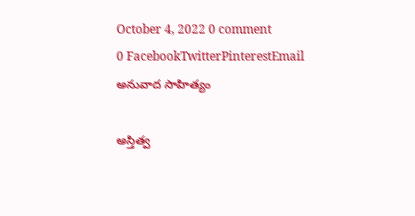October 4, 2022 0 comment
0 FacebookTwitterPinterestEmail
అనువాద సాహిత్యం

అస్తిత్వ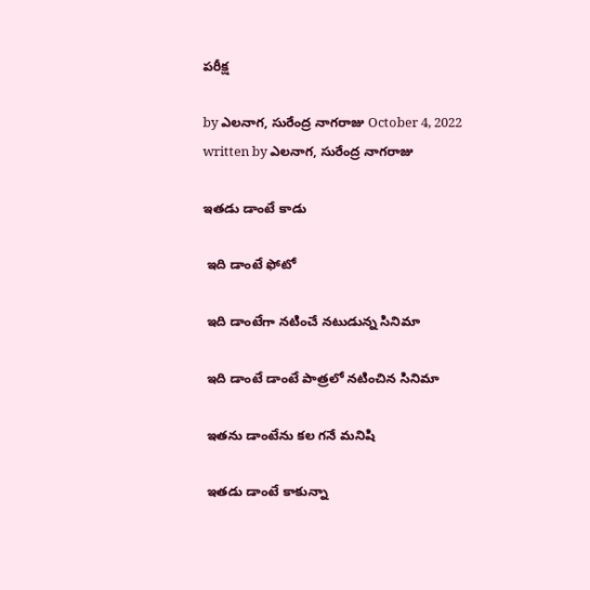పరీక్ష

by ఎలనాగ, సురేంద్ర నాగరాజు October 4, 2022
written by ఎలనాగ, సురేంద్ర నాగరాజు

ఇతడు డాంటే కాడు

 ఇది డాంటే ఫోటో

 ఇది డాంటేగా నటించే నటుడున్న సినిమా

 ఇది డాంటే డాంటే పాత్రలో నటించిన సినిమా

 ఇతను డాంటేను కల గనే మనిషి

 ఇతడు డాంటే కాకున్నా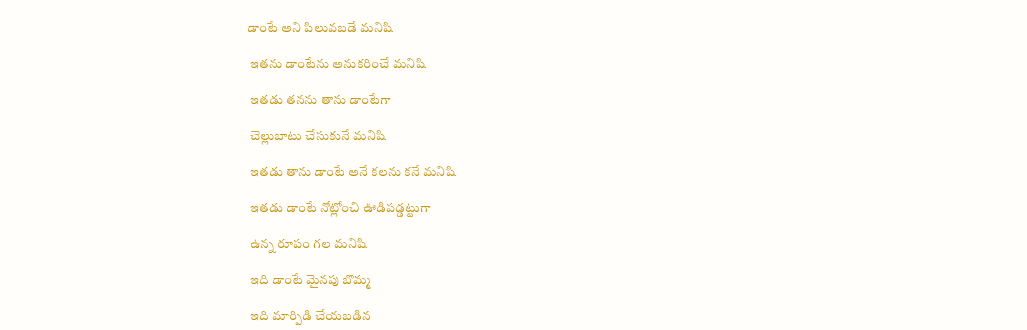డాంటే అని పిలువబడే మనిషి

 ఇతను డాంటేను అనుకరించే మనిషి

 ఇతడు తనను తాను డాంటేగా

 చెల్లుబాటు చేసుకునే మనిషి

 ఇతడు తాను డాంటే అనే కలను కనే మనిషి

 ఇతడు డాంటే నోట్లోంచి ఊడిపడ్డట్టుగా

 ఉన్న రూపం గల మనిషి

 ఇది డాంటే మైనపు బొమ్మ

 ఇది మార్పిడి చేయబడిన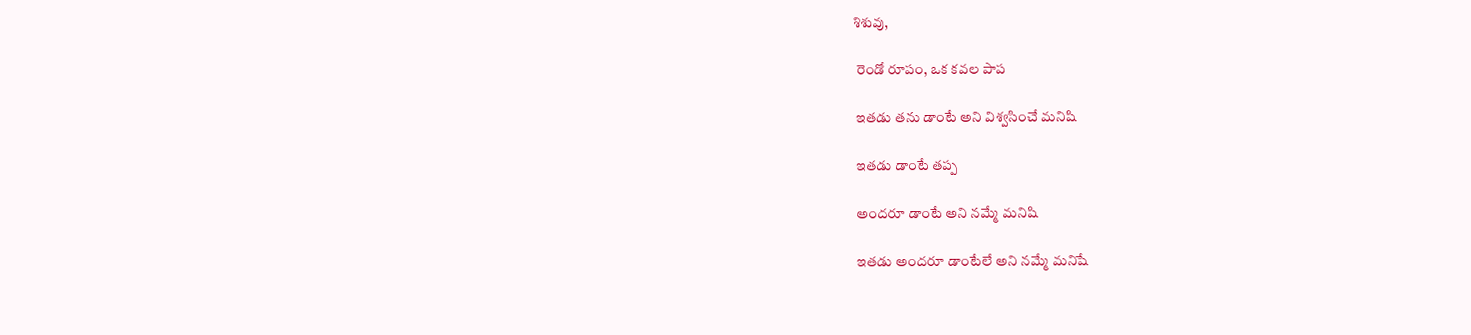శిశువు,

 రెండో రూపం, ఒక కవల పాప

 ఇతడు తను డాంటే అని విశ్వసించే మనిషి

 ఇతడు డాంటే తప్ప

 అందరూ డాంటే అని నమ్మే మనిషి

 ఇతడు అందరూ డాంటేలే అని నమ్మే మనిషే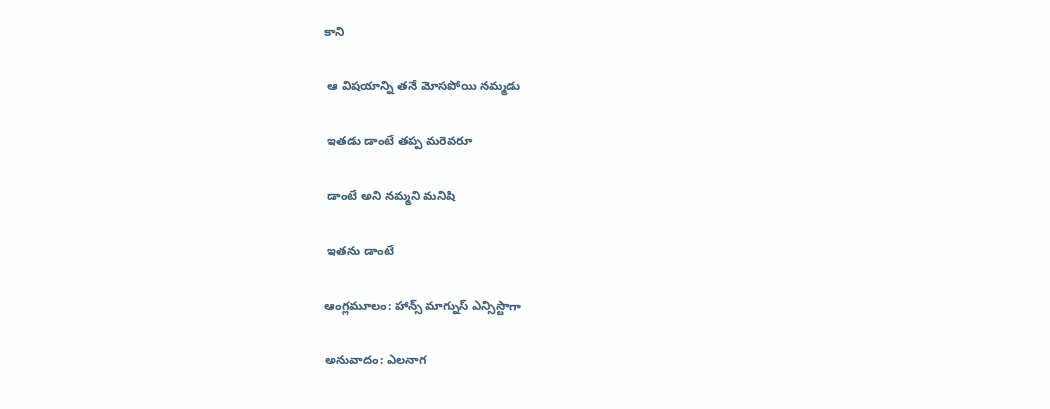కాని

 ఆ విషయాన్ని తనే మోసపోయి నమ్మడు

 ఇతడు డాంటే తప్ప మరెవరూ

 డాంటే అని నమ్మని మనిషి

 ఇతను డాంటే

ఆంగ్లమూలం: హాన్స్ మాగ్నుస్ ఎన్సిస్టాగా

అనువాదం: ఎలనాగ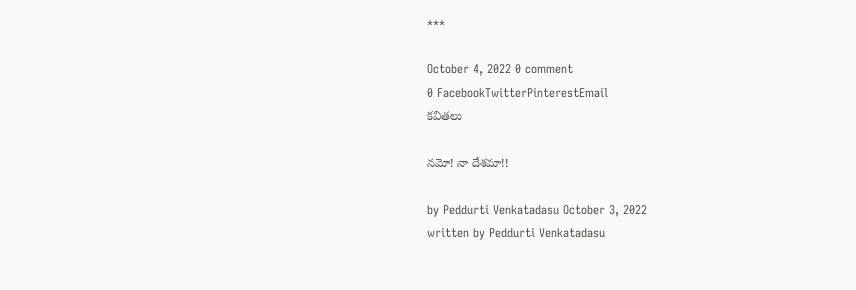***

October 4, 2022 0 comment
0 FacebookTwitterPinterestEmail
కవితలు

నమో! నా దేశమా!!

by Peddurti Venkatadasu October 3, 2022
written by Peddurti Venkatadasu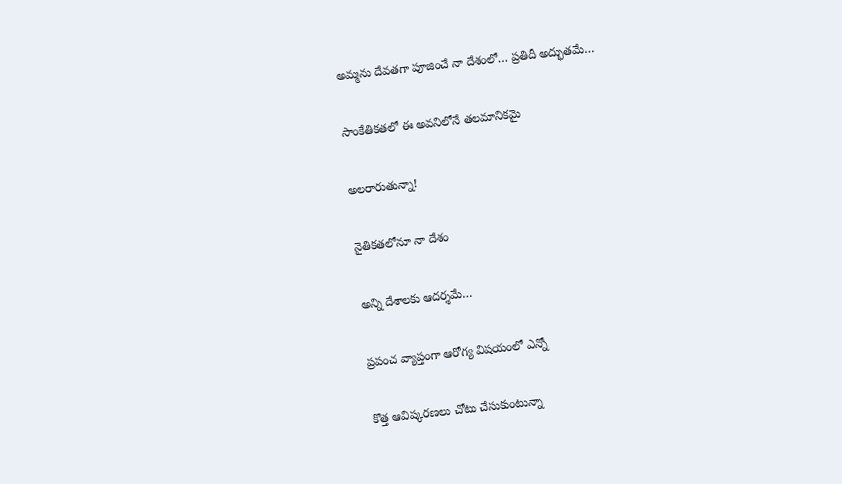అమ్మను దేవతగా పూజించే నా దేశంలో… ప్రతిదీ అద్భుతమే…

సాంకేతికతలో ఈ అవనిలోనే తలమానికమై

అలరారుతున్నా!

నైతికతలోనూ నా దేశం

అన్ని దేశాలకు ఆదర్శమే…

ప్రపంచ వ్యాప్తంగా ఆరోగ్య విషయంలో ఎన్నో

కొత్త ఆవిష్కరణలు చోటు చేసుకుంటున్నా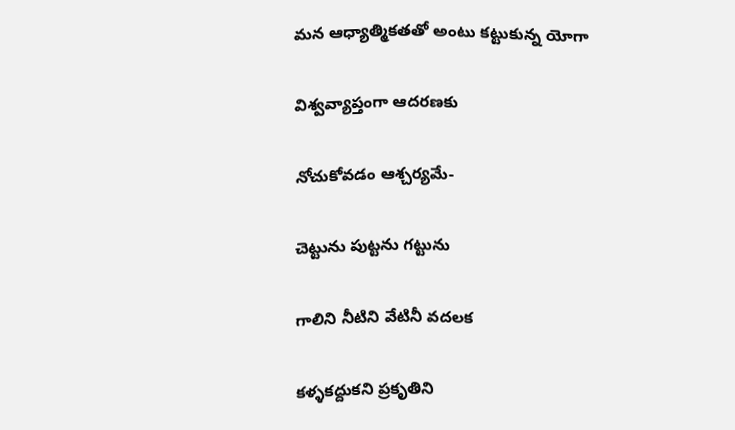మన ఆధ్యాత్మికతతో అంటు కట్టుకున్న యోగా

విశ్వవ్యాప్తంగా ఆదరణకు

నోచుకోవడం ఆశ్చర్యమే-

చెట్టును పుట్టను గట్టును

గాలిని నీటిని వేటినీ వదలక

కళ్ళకద్దుకని ప్రకృతిని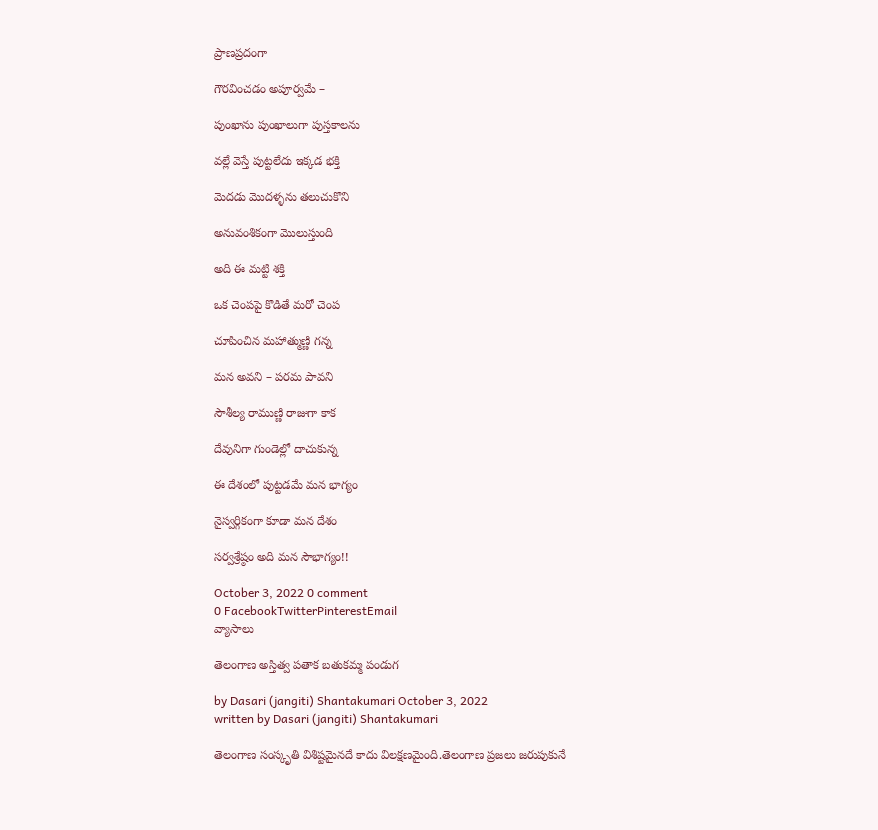ప్రాణప్రదంగా

గౌరవించడం అపూర్వమే –

పుంఖాను పుంఖాలుగా పుస్తకాలను

వల్లే వెస్తే పుట్టలేదు ఇక్కడ భక్తి

మెదడు మొదళ్ళను తలుచుకొని

అనువంశికంగా మొలుస్తుంది

అది ఈ మట్టి శక్తి

ఒక చెంపపై కొడితే మరో చెంప

చూపించిన మహాత్ముణ్ణి గన్న

మన అవని – పరమ పావని

సౌశీల్య రాముణ్ణి రాజుగా కాక

దేవునిగా గుండెల్లో దాచుకున్న

ఈ దేశంలో పుట్టడమే మన భాగ్యం

నైస్వర్గికంగా కూడా మన దేశం

సర్వశ్రేష్ఠం అది మన సౌభాగ్యం!!

October 3, 2022 0 comment
0 FacebookTwitterPinterestEmail
వ్యాసాలు

తెలంగాణ అస్తిత్వ పతాక బతుకమ్మ పండుగ

by Dasari (jangiti) Shantakumari October 3, 2022
written by Dasari (jangiti) Shantakumari

తెలంగాణ సంస్కృతి విశిష్టమైనదే కాదు విలక్షణమైంది.తెలంగాణ ప్రజలు జరుపుకునే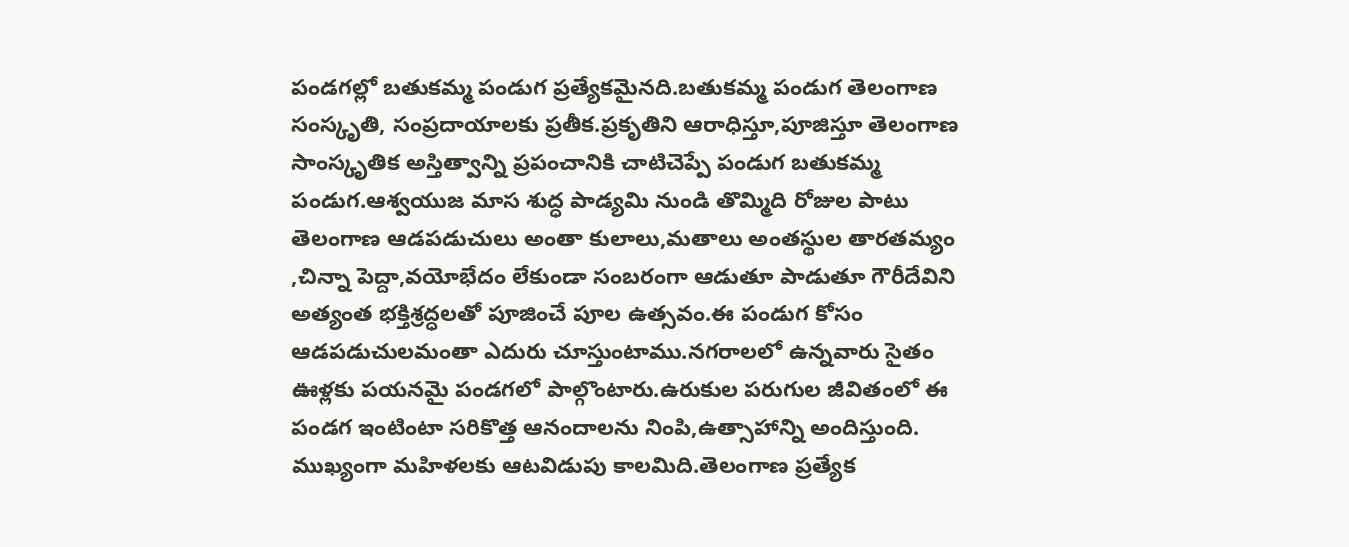పండగల్లో బతుకమ్మ పండుగ ప్రత్యేకమైనది.బతుకమ్మ పండుగ తెలంగాణ సంస్కృతి, సంప్రదాయాలకు ప్రతీక.ప్రకృతిని ఆరాధిస్తూ,పూజిస్తూ తెలంగాణ సాంస్కృతిక అస్తిత్వాన్ని ప్రపంచానికి చాటిచెప్పే పండుగ బతుకమ్మ పండుగ.ఆశ్వయుజ మాస శుద్ధ పాడ్యమి నుండి తొమ్మిది రోజుల పాటు తెలంగాణ ఆడపడుచులు అంతా కులాలు,మతాలు అంతస్థుల తారతమ్యం ,చిన్నా పెద్దా,వయోభేదం లేకుండా సంబరంగా ఆడుతూ పాడుతూ గౌరీదేవిని అత్యంత భక్తిశ్రద్ధలతో పూజించే పూల ఉత్సవం.ఈ పండుగ కోసం ఆడపడుచులమంతా ఎదురు చూస్తుంటాము.నగరాలలో ఉన్నవారు సైతం ఊళ్లకు పయనమై పండగలో పాల్గొంటారు.ఉరుకుల పరుగుల జీవితంలో ఈ పండగ ఇంటింటా సరికొత్త ఆనందాలను నింపి,ఉత్సాహాన్ని అందిస్తుంది. ముఖ్యంగా మహిళలకు ఆటవిడుపు కాలమిది.తెలంగాణ ప్రత్యేక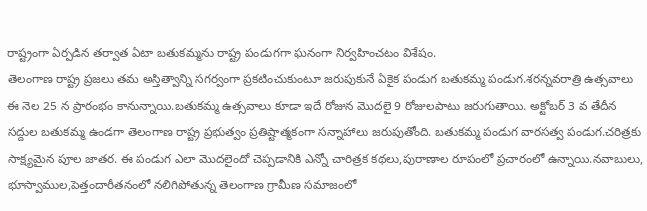రాష్ట్రంగా ఏర్పడిన తర్వాత ఏటా బతుకమ్మను రాష్ట్ర పండుగగా ఘనంగా నిర్వహించటం విశేషం.
తెలంగాణ రాష్ట్ర ప్రజలు తమ అస్తిత్వాన్ని సగర్వంగా ప్రకటించుకుంటూ జరుపుకునే ఏకైక పండుగ బతుకమ్మ పండుగ.శరన్నవరాత్రి ఉత్సవాలు ఈ నెల 25 న ప్రారంభం కానున్నాయి.బతుకమ్మ ఉత్సవాలు కూడా ఇదే రోజున మొదలై 9 రోజులపాటు జరుగుతాయి. అక్టోబర్ 3 వ తేదీన సద్దుల బతుకమ్మ ఉండగా తెలంగాణ రాష్ట్ర ప్రభుత్వం ప్రతిష్టాత్మకంగా సన్నాహాలు జరుపుతోంది. బతుకమ్మ పండుగ వారసత్వ పండుగ.చరిత్రకు సాక్ష్యమైన పూల జాతర. ఈ పండుగ ఎలా మొదలైందో చెప్పడానికి ఎన్నో చారిత్రక కథలు,పురాణాల రూపంలో ప్రచారంలో ఉన్నాయి.నవాబులు, భూస్వాముల,పెత్తందారీతనంలో నలిగిపోతున్న తెలంగాణ గ్రామీణ సమాజంలో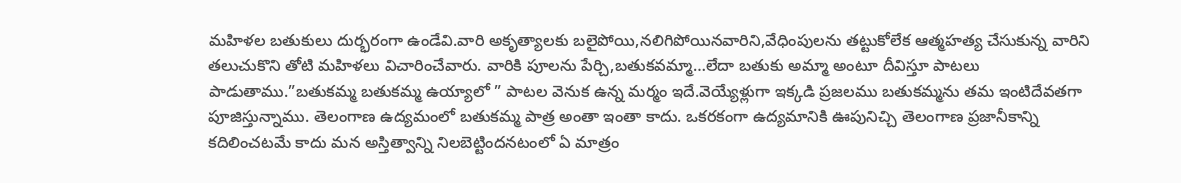మహిళల బతుకులు దుర్భరంగా ఉండేవి.వారి అకృత్యాలకు బలైపోయి,నలిగిపోయినవారిని,వేధింపులను తట్టుకోలేక ఆత్మహత్య చేసుకున్న వారిని తలుచుకొని తోటి మహిళలు విచారించేవారు. వారికి పూలను పేర్చి,బతుకవమ్మా…లేదా బతుకు అమ్మా అంటూ దీవిస్తూ పాటలు పాడుతాము.”బతుకమ్మ బతుకమ్మ ఉయ్యాలో ” పాటల వెనుక ఉన్న మర్మం ఇదే.వెయ్యేళ్లుగా ఇక్కడి ప్రజలము బతుకమ్మను తమ ఇంటిదేవతగా పూజిస్తున్నాము. తెలంగాణ ఉద్యమంలో బతుకమ్మ పాత్ర అంతా ఇంతా కాదు. ఒకరకంగా ఉద్యమానికి ఊపునిచ్చి తెలంగాణ ప్రజానీకాన్ని కదిలించటమే కాదు మన అస్తిత్వాన్ని నిలబెట్టిందనటంలో ఏ మాత్రం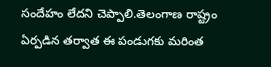సందేహం లేదని చెప్పాలి.తెలంగాణ రాష్ట్రం ఏర్పడిన తర్వాత ఈ పండుగకు మరింత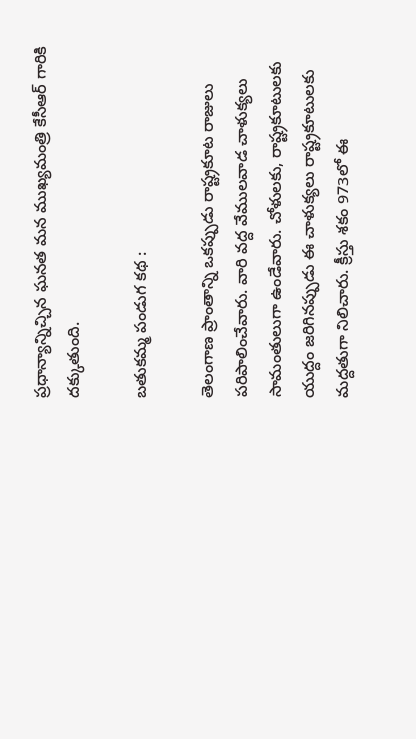ప్రధాన్యాన్నిచ్చిన ఘనత మన ముఖ్యమంత్రి కేసీఆర్ గారికి దక్కుతుంది.

బతుకమ్మ పండుగ కథ :

తెలంగాణ ప్రాంతాన్ని ఒకప్పుడు రాష్ట్రకూట రాజులు పరిపాలించేవారు. వారి వద్ద వేములవాడ చాళుక్యలు సామంతులుగా ఉండేవారు. చోళులకు, రాష్ట్రకూటులకు యుద్దం జరిగినప్పుడు ఈ చాళుక్యలు రాష్ట్రకూటులకు మద్దతుగా నిలిచారు. క్రీస్తు శకం 973లో ఈ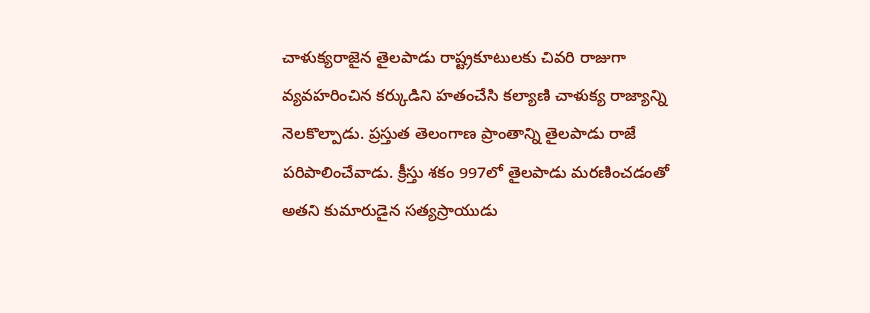చాళుక్యరాజైన తైలపాడు రాష్ట్రకూటులకు చివరి రాజుగా వ్యవహరించిన కర్కుడిని హతంచేసి కల్యాణి చాళుక్య రాజ్యాన్ని నెలకొల్పాడు. ప్రస్తుత తెలంగాణ ప్రాంతాన్ని తైలపాడు రాజే పరిపాలించేవాడు. క్రీస్తు శకం 997లో తైలపాడు మరణించడంతో అతని కుమారుడైన సత్యస్రాయుడు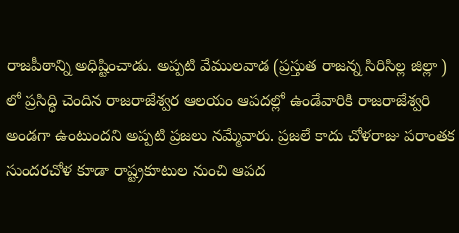రాజపీఠాన్ని అధిష్టించాడు. అప్పటి వేములవాడ (ప్రస్తుత రాజన్న సిరిసిల్ల జిల్లా ) లో ప్రసిద్ధి చెందిన రాజరాజేశ్వర ఆలయం ఆపదల్లో ఉండేవారికి రాజరాజేశ్వరి అండగా ఉంటుందని అప్పటి ప్రజలు నమ్మేవారు. ప్రజలే కాదు చోళరాజు పరాంతక సుందరచోళ కూడా రాష్ట్రకూటుల నుంచి ఆపద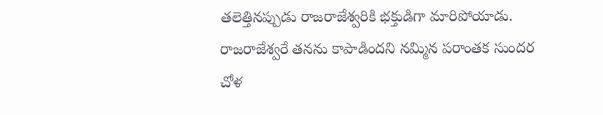తలెత్తినప్పుడు రాజరాజేశ్వరికి భక్తుడిగా మారిపోయాడు. రాజరాజేశ్వరే తనను కాపాడిందని నమ్మిన పరాంతక సుందర చోళ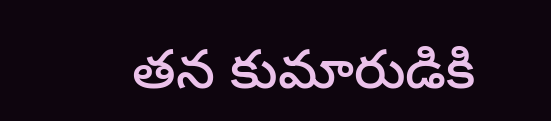తన కుమారుడికి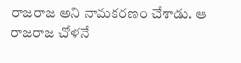రాజరాజ అని నామకరణం చేశాడు. ఆ రాజరాజ చోళనే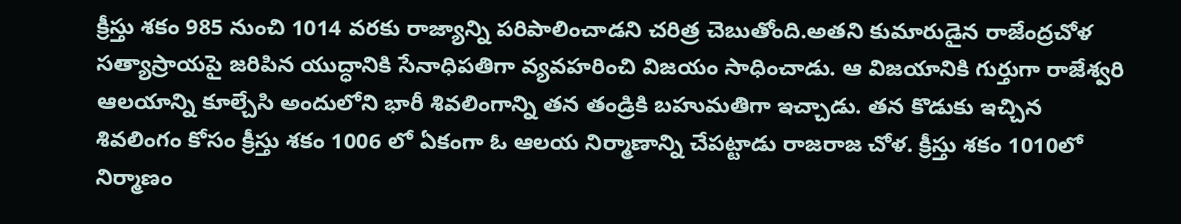క్రీస్తు శకం 985 నుంచి 1014 వరకు రాజ్యాన్ని పరిపాలించాడని చరిత్ర చెబుతోంది.అతని కుమారుడైన రాజేంద్రచోళ సత్యాస్రాయపై జరిపిన యుద్ధానికి సేనాధిపతిగా వ్యవహరించి విజయం సాధించాడు. ఆ విజయానికి గుర్తుగా రాజేశ్వరి ఆలయాన్ని కూల్చేసి అందులోని భారీ శివలింగాన్ని తన తండ్రికి బహుమతిగా ఇచ్చాడు. తన కొడుకు ఇచ్చిన శివలింగం కోసం క్రీస్తు శకం 1006 లో ఏకంగా ఓ ఆలయ నిర్మాణాన్ని చేపట్టాడు రాజరాజ చోళ. క్రీస్తు శకం 1010లో నిర్మాణం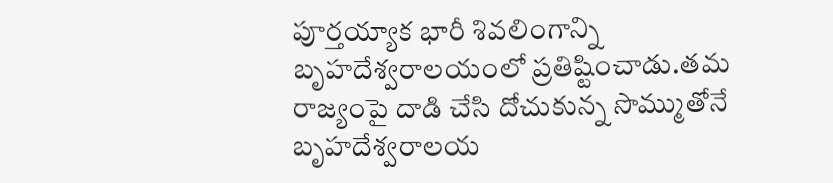పూర్తయ్యాక భారీ శివలింగాన్ని బృహదేశ్వరాలయంలో ప్రతిష్టించాడు.తమ రాజ్యంపై దాడి చేసి దోచుకున్న సొమ్ముతోనే బృహదేశ్వరాలయ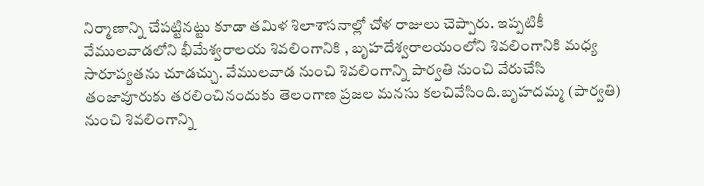నిర్మాణాన్ని చేపట్టినట్టు కూడా తమిళ శిలాశాసనాల్లో చోళ రాజులు చెప్పారు. ఇప్పటికీ వేములవాడలోని భీమేశ్వరాలయ శివలింగానికి , బృహదేశ్వరాలయంలోని శివలింగానికి మధ్య సారూప్యతను చూడచ్చు. వేములవాడ నుంచి శివలింగాన్ని పార్వతి నుంచి వేరుచేసి తంజావూరుకు తరలించినందుకు తెలంగాణ ప్రజల మనసు కలచివేసింది.బృహదమ్మ (పార్వతి) నుంచి శివలింగాన్ని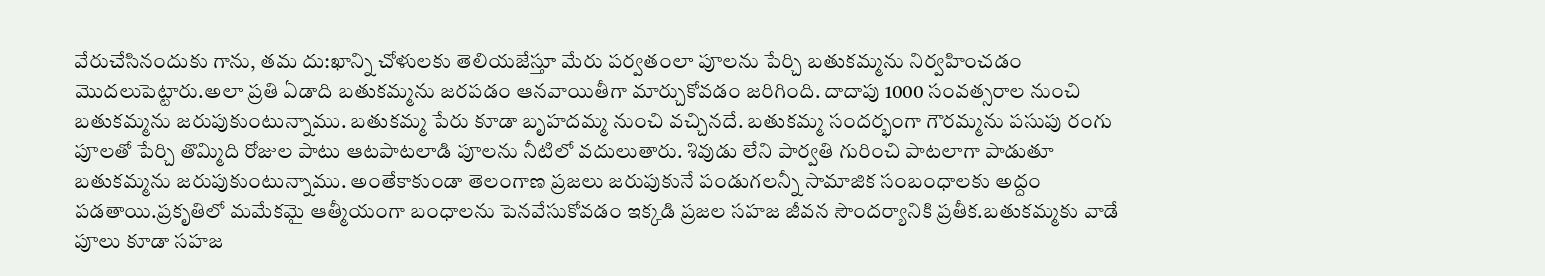వేరుచేసినందుకు గాను, తమ దు:ఖాన్ని చోళులకు తెలియజేస్తూ మేరు పర్వతంలా పూలను పేర్చి బతుకమ్మను నిర్వహించడం మొదలుపెట్టారు.అలా ప్రతి ఏడాది బతుకమ్మను జరపడం ఆనవాయితీగా మార్చుకోవడం జరిగింది. దాదాపు 1000 సంవత్సరాల నుంచి బతుకమ్మను జరుపుకుంటున్నాము. బతుకమ్మ పేరు కూడా బృహదమ్మ నుంచి వచ్చినదే. బతుకమ్మ సందర్భంగా గౌరమ్మను పసుపు రంగు పూలతో పేర్చి తొమ్మిది రోజుల పాటు ఆటపాటలాడి పూలను నీటిలో వదులుతారు. శివుడు లేని పార్వతి గురించి పాటలాగా పాడుతూ బతుకమ్మను జరుపుకుంటున్నాము. అంతేకాకుండా తెలంగాణ ప్రజలు జరుపుకునే పండుగలన్నీ సామాజిక సంబంధాలకు అద్దం పడతాయి.ప్రకృతిలో మమేకమై ఆత్మీయంగా బంధాలను పెనవేసుకోవడం ఇక్కడి ప్రజల సహజ జీవన సౌందర్యానికి ప్రతీక.బతుకమ్మకు వాడే పూలు కూడా సహజ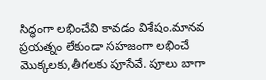సిద్ధంగా లభించేవి కావడం విశేషం.మానవ ప్రయత్నం లేకుండా సహజంగా లభించే మొక్కలకు,తీగలకు పూసేవే. పూలు బాగా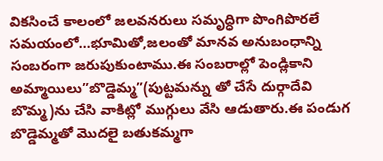వికసించే కాలంలో జలవనరులు సమృద్ధిగా పొంగిపొరలే సమయంలో…భూమితో,జలంతో మానవ అనుబంధాన్ని సంబరంగా జరుపుకుంటాము.ఈ సంబరాల్లో పెండ్లికాని అమ్మాయిలు”బొడ్డెమ్మ”(పుట్టమన్ను తో చేసే దుర్గాదేవి బొమ్మ)ను చేసి వాకిట్లో ముగ్గులు వేసి ఆడుతారు.ఈ పండుగ బొడ్డెమ్మతో మొదలై బతుకమ్మగా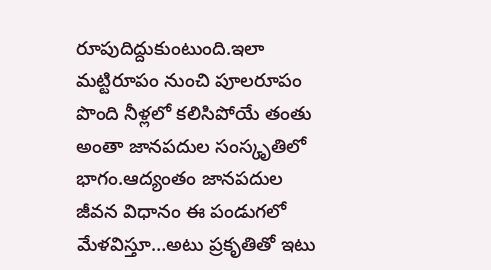రూపుదిద్దుకుంటుంది.ఇలా మట్టిరూపం నుంచి పూలరూపం పొంది నీళ్లలో కలిసిపోయే తంతు అంతా జానపదుల సంస్కృతిలో భాగం.ఆద్యంతం జానపదుల జీవన విధానం ఈ పండుగలో మేళవిస్తూ…అటు ప్రకృతితో ఇటు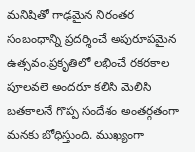మనిషితో గాఢమైన నిరంతర సంబంధాన్ని ప్రదర్శించే అపురూపమైన ఉత్సవం.ప్రకృతిలో లభించే రకరకాల పూలవలె అందరూ కలిసి మెలిసి బతకాలనే గొప్ప సందేశం అంతర్గతంగా మనకు బోధిస్తుంది. ముఖ్యంగా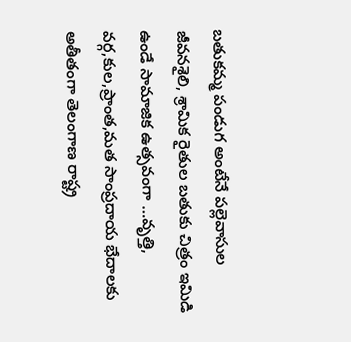బతుకమ్మ పండుగ అంటేనే పల్లెవాసుల జీవనశైలి, శ్రామిక రైతుల బతుకు చిత్రం ఇమిడి ఉండే సామాజిక ఉత్సవంగా …వృత్తి, వర్గ,కుల,ప్రాంత,మత సాంప్రదాయ భేదాలకు అతీతంగా తెలంగాణ రాష్ట్ర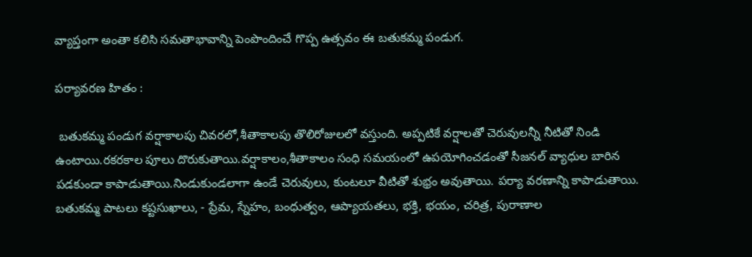వ్యాప్తంగా అంతా కలిసి సమతాభావాన్ని పెంపొందించే గొప్ప ఉత్సవం ఈ బతుకమ్మ పండుగ.

పర్యావరణ హితం :

 బతుకమ్మ పండుగ వర్షాకాలపు చివరలో,శీతాకాలపు తొలిరోజులలో వస్తుంది. అప్పటికే వర్షాలతో చెరువులన్నీ నీటితో నిండి ఉంటాయి.రకరకాల పూలు దొరుకుతాయి.వర్షాకాలం,శీతాకాలం సంధి సమయంలో ఉపయోగించడంతో సీజనల్ వ్యాధుల బారిన పడకుండా కాపాడుతాయి.నిండుకుండలాగా ఉండే చెరువులు, కుంటలూ వీటితో శుభ్రం అవుతాయి. పర్యా వరణాన్ని కాపాడుతాయి. బతుకమ్మ పాటలు కష్టసుఖాలు, - ప్రేమ, స్నేహం, బంధుత్వం, ఆప్యాయతలు, భక్తి, భయం, చరిత్ర, పురాణాల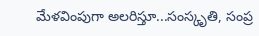మేళవింపుగా అలరిస్తూ...సంస్కృతి, సంప్ర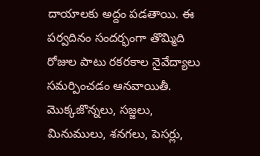దాయాలకు అద్దం పడతాయి. ఈ పర్వదినం సందర్భంగా తొమ్మిది రోజుల పాటు రకరకాల నైవేద్యాలు సమర్పించడం ఆనవాయితీ. మొక్కజొన్నలు, సజ్జలు, మినుములు, శనగలు, పెసర్లు,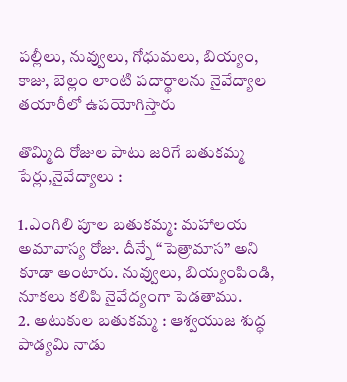పల్లీలు, నువ్వులు, గోధుమలు, బియ్యం, కాజు, బెల్లం లాంటి పదార్థాలను నైవేద్యాల తయారీలో ఉపయోగిస్తారు

తొమ్మిది రోజుల పాటు జరిగే బతుకమ్మ పేర్లు,నైవేద్యాలు :

1.ఎంగిలి పూల బతుకమ్మ: మహాలయ అమావాస్య రోజు. దీన్నే “పెత్రామాస” అని కూడా అంటారు. నువ్వులు, బియ్యంపిండి, నూకలు కలిపి నైవేద్యంగా పెడతాము.
2. అటుకుల బతుకమ్మ : ఆశ్వయుజ శుద్ధ పాడ్యమి నాడు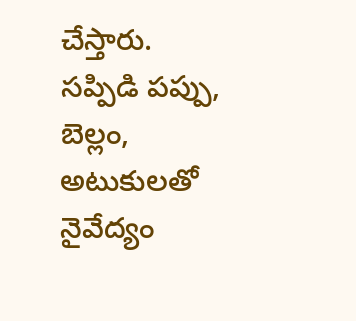చేస్తారు. సప్పిడి పప్పు, బెల్లం, అటుకులతో నైవేద్యం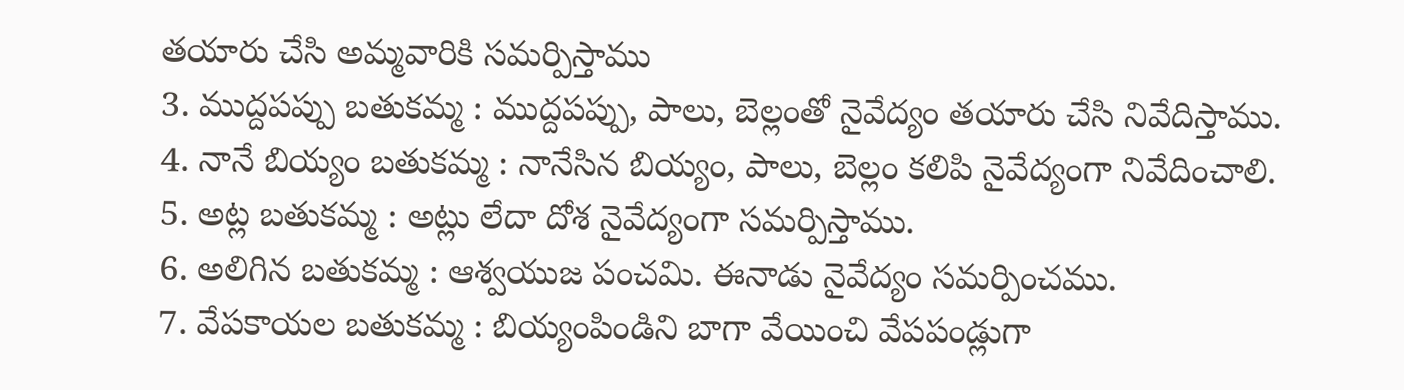తయారు చేసి అమ్మవారికి సమర్పిస్తాము
3. ముద్దపప్పు బతుకమ్మ : ముద్దపప్పు, పాలు, బెల్లంతో నైవేద్యం తయారు చేసి నివేదిస్తాము.
4. నానే బియ్యం బతుకమ్మ : నానేసిన బియ్యం, పాలు, బెల్లం కలిపి నైవేద్యంగా నివేదించాలి.
5. అట్ల బతుకమ్మ : అట్లు లేదా దోశ నైవేద్యంగా సమర్పిస్తాము.
6. అలిగిన బతుకమ్మ : ఆశ్వయుజ పంచమి. ఈనాడు నైవేద్యం సమర్పించము.
7. వేపకాయల బతుకమ్మ : బియ్యంపిండిని బాగా వేయించి వేపపండ్లుగా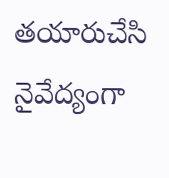తయారుచేసి నైవేద్యంగా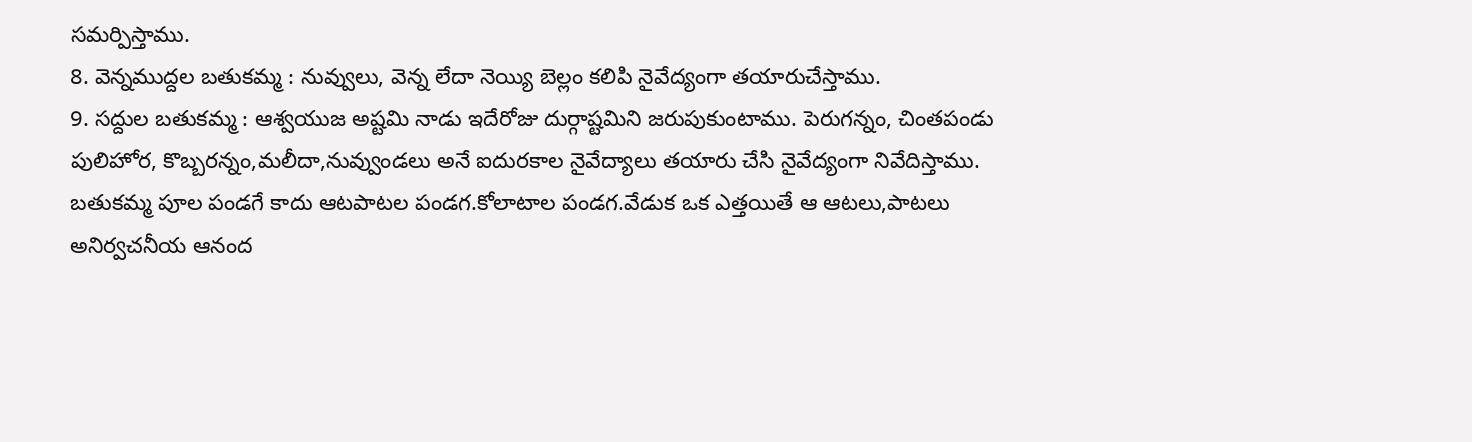సమర్పిస్తాము.
8. వెన్నముద్దల బతుకమ్మ : నువ్వులు, వెన్న లేదా నెయ్యి బెల్లం కలిపి నైవేద్యంగా తయారుచేస్తాము.
9. సద్దుల బతుకమ్మ : ఆశ్వయుజ అష్టమి నాడు ఇదేరోజు దుర్గాష్టమిని జరుపుకుంటాము. పెరుగన్నం, చింతపండు పులిహోర, కొబ్బరన్నం,మలీదా,నువ్వుండలు అనే ఐదురకాల నైవేద్యాలు తయారు చేసి నైవేద్యంగా నివేదిస్తాము.
బతుకమ్మ పూల పండగే కాదు ఆటపాటల పండగ.కోలాటాల పండగ.వేడుక ఒక ఎత్తయితే ఆ ఆటలు,పాటలు అనిర్వచనీయ ఆనంద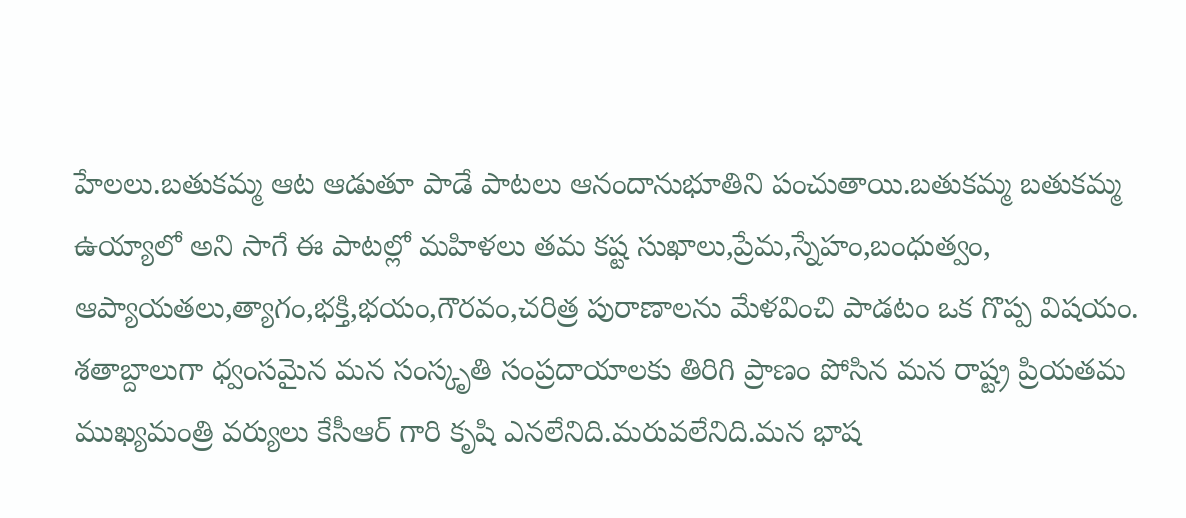హేలలు.బతుకమ్మ ఆట ఆడుతూ పాడే పాటలు ఆనందానుభూతిని పంచుతాయి.బతుకమ్మ బతుకమ్మ ఉయ్యాలో అని సాగే ఈ పాటల్లో మహిళలు తమ కష్ట సుఖాలు,ప్రేమ,స్నేహం,బంధుత్వం, ఆప్యాయతలు,త్యాగం,భక్తి,భయం,గౌరవం,చరిత్ర పురాణాలను మేళవించి పాడటం ఒక గొప్ప విషయం.
శతాబ్దాలుగా ధ్వంసమైన మన సంస్కృతి సంప్రదాయాలకు తిరిగి ప్రాణం పోసిన మన రాష్ట్ర ప్రియతమ ముఖ్యమంత్రి వర్యులు కేసీఆర్ గారి కృషి ఎనలేనిది.మరువలేనిది.మన భాష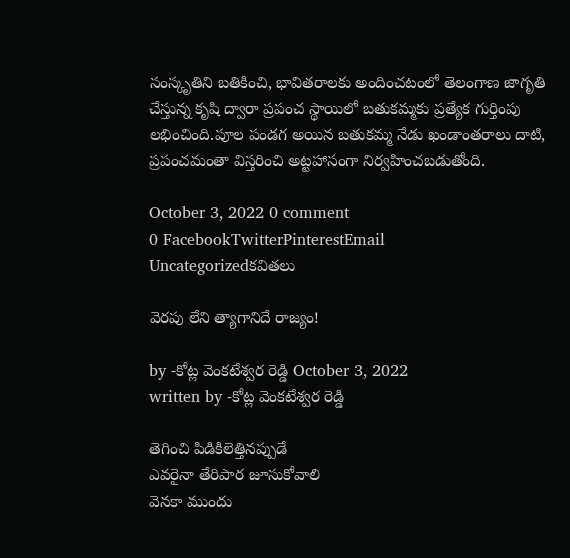సంస్కృతిని బతికించి, భావితరాలకు అందించటంలో తెలంగాణ జాగృతి చేస్తున్న కృషి ద్వారా ప్రపంచ స్థాయిలో బతుకమ్మకు ప్రత్యేక గుర్తింపు లభించింది.పూల పండగ అయిన బతుకమ్మ నేడు ఖండాంతరాలు దాటి, ప్రపంచమంతా విస్తరించి అట్టహాసంగా నిర్వహించబడుతోంది.

October 3, 2022 0 comment
0 FacebookTwitterPinterestEmail
Uncategorizedకవితలు

వెరపు లేని త్యాగానిదే రాజ్యం!

by -కోట్ల వెంకటేశ్వర రెడ్డి October 3, 2022
written by -కోట్ల వెంకటేశ్వర రెడ్డి

తెగించి పిడికిలెత్తినప్పుడే
ఎవరైనా తేరిపార జూసుకోవాలి
వెనకా ముందు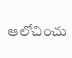ఆలోచించు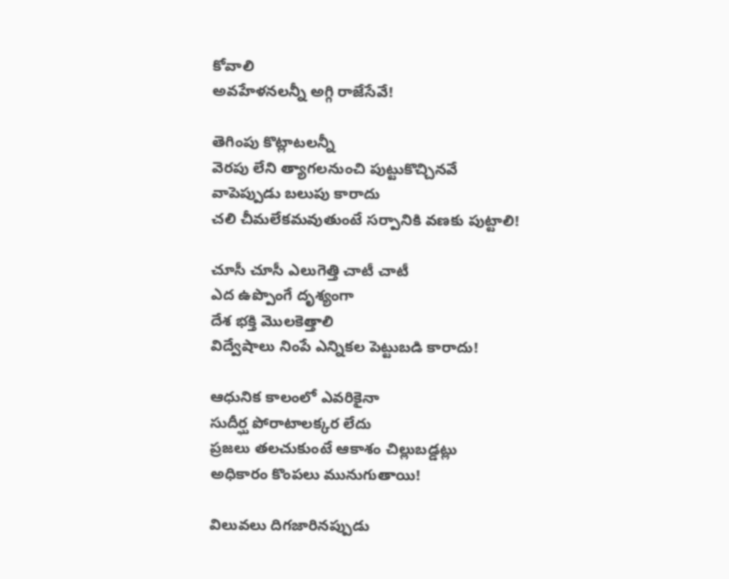కోవాలి
అవహేళనలన్నీ అగ్గి రాజేసేవే!

తెగింపు కొట్లాటలన్నీ
వెరపు లేని త్యాగలనుంచి పుట్టుకొచ్చినవే
వాపెప్పుడు బలుపు కారాదు
చలి చీమలేకమవుతుంటే సర్పానికి వణకు పుట్టాలి!

చూసీ చూసీ ఎలుగెత్తి చాటీ చాటీ
ఎద ఉప్పొంగే దృశ్యంగా
దేశ భక్తి మొలకెత్తాలి
విద్వేషాలు నింపే ఎన్నికల పెట్టుబడి కారాదు!

ఆధునిక కాలంలో ఎవరికైనా
సుదీర్ఘ పోరాటాలక్కర లేదు
ప్రజలు తలచుకుంటే ఆకాశం చిల్లుబడ్డట్లు
అధికారం కొంపలు మునుగుతాయి!

విలువలు దిగజారినప్పుడు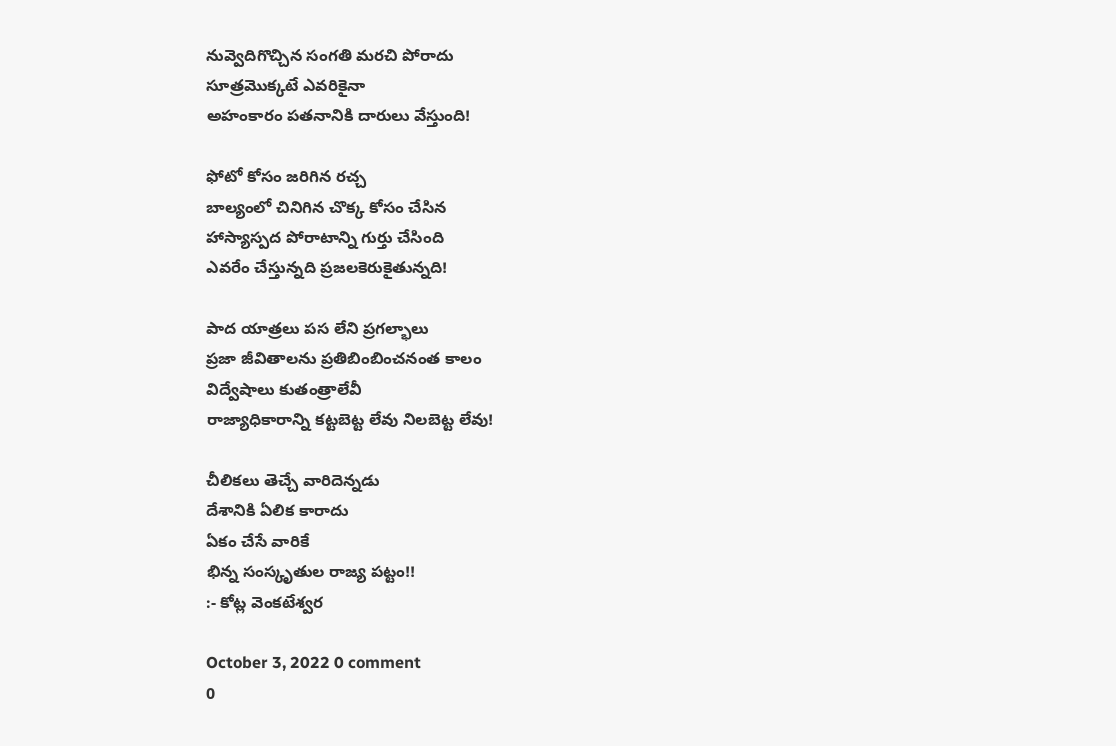నువ్వెదిగొచ్చిన సంగతి మరచి పోరాదు
సూత్రమొక్కటే ఎవరికైనా
అహంకారం పతనానికి దారులు వేస్తుంది!

ఫోటో కోసం జరిగిన రచ్చ
బాల్యంలో చినిగిన చొక్క కోసం చేసిన
హాస్యాస్పద పోరాటాన్ని గుర్తు చేసింది
ఎవరేం చేస్తున్నది ప్రజలకెరుకైతున్నది!

పాద యాత్రలు పస లేని ప్రగల్భాలు
ప్రజా జీవితాలను ప్రతిబింబించనంత కాలం
విద్వేషాలు కుతంత్రాలేవీ
రాజ్యాధికారాన్ని కట్టబెట్ట లేవు నిలబెట్ట లేవు!

చీలికలు తెచ్చే వారిదెన్నడు
దేశానికి ఏలిక కారాదు
ఏకం చేసే వారికే
భిన్న సంస్కృతుల రాజ్య పట్టం!!
:- కోట్ల వెంకటేశ్వర

October 3, 2022 0 comment
0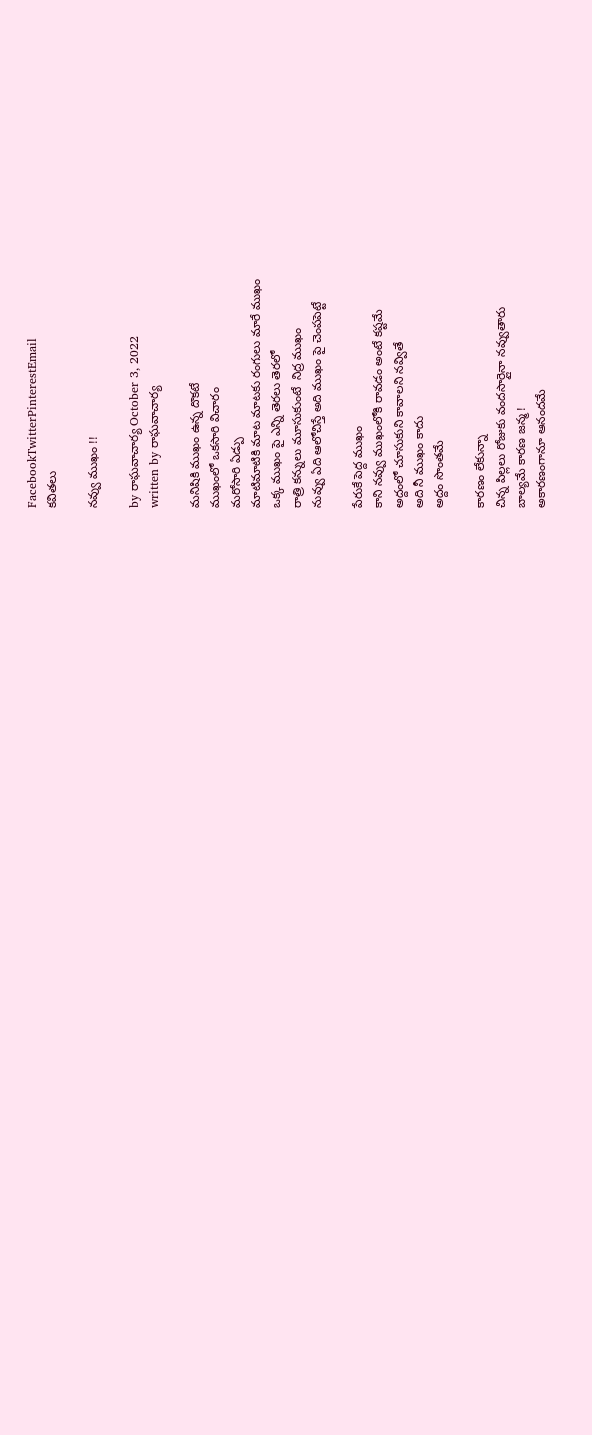FacebookTwitterPinterestEmail
కవితలు

నవ్వు ముఖం !!

by రాఘవాచార్య‌ October 3, 2022
written by రాఘవాచార్య‌

మనిషికి ముఖం ఉన్న దొకటే
ముఖంలో ఒకసారి విచారం
మరోసారి ఏడ్పు
మాటిమాటికి మాట మాటకు రంగులు మారే ముఖం
ఒక్క ముఖం పై ఎన్ని తెరలు తెరలో
రాత్రి కన్నులు మూసుకుంటే  నిద్ర ముఖం
నువ్వు ఏది ఆలోచిస్తే అది ముఖం పై చెంపపెట్టే

పేరుకే పెద్ద ముఖం
కాని నవ్వు ముఖంలోకి రావడం అంటే కష్టమే
అద్దంలో చూసుకుని కావాలని నవ్వితే
అది నీ ముఖం కాదు
అద్దం సొంతమే

కారణం లేకున్నా
చిన్న పిల్లలు రోజుకు వందసార్లైనా నవ్వుతారు
బాల్యమే కారణ జన్మ !
అకారణంగానూ ఆనందమే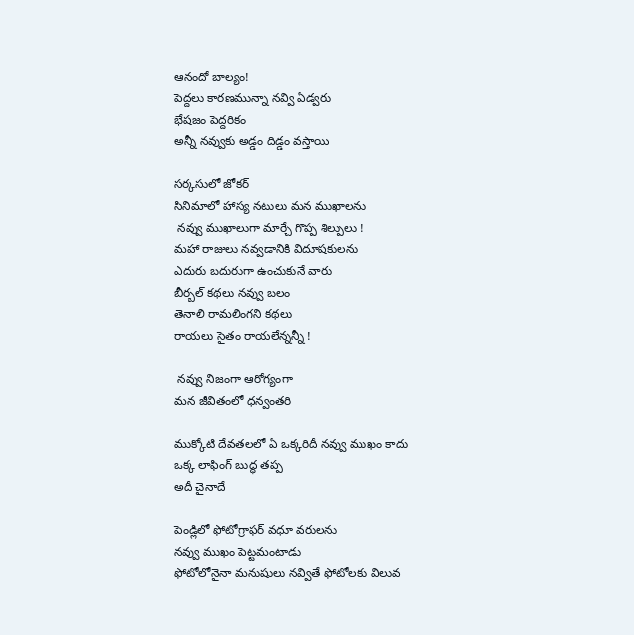ఆనందో బాల్యం!
పెద్దలు కారణమున్నా నవ్వి ఏడ్వరు
భేషజం పెద్దరికం
అన్నీ నవ్వుకు అడ్డం దిడ్డం వస్తాయి

సర్కసులో జోకర్
సినిమాలో హాస్య నటులు మన ముఖాలను
 నవ్వు ముఖాలుగా మార్చే గొప్ప శిల్పులు !
మహా రాజులు నవ్వడానికి విదూషకులను
ఎదురు బదురుగా ఉంచుకునే వారు
బీర్బల్ కథలు నవ్వు బలం
తెనాలి రామలింగని కథలు
రాయలు సైతం రాయలేన్నన్నీ !

 నవ్వు నిజంగా ఆరోగ్యంగా
మన జీవితంలో ధన్వంతరి

ముక్కోటి దేవతలలో ఏ ఒక్కరిదీ నవ్వు ముఖం కాదు
ఒక్క లాఫింగ్ బుద్ధ తప్ప
అదీ చైనాదే

పెండ్లిలో ఫోటోగ్రాఫర్ వధూ వరులను
నవ్వు ముఖం పెట్టమంటాడు
ఫోటోలోనైనా మనుషులు నవ్వితే ఫోటోలకు విలువ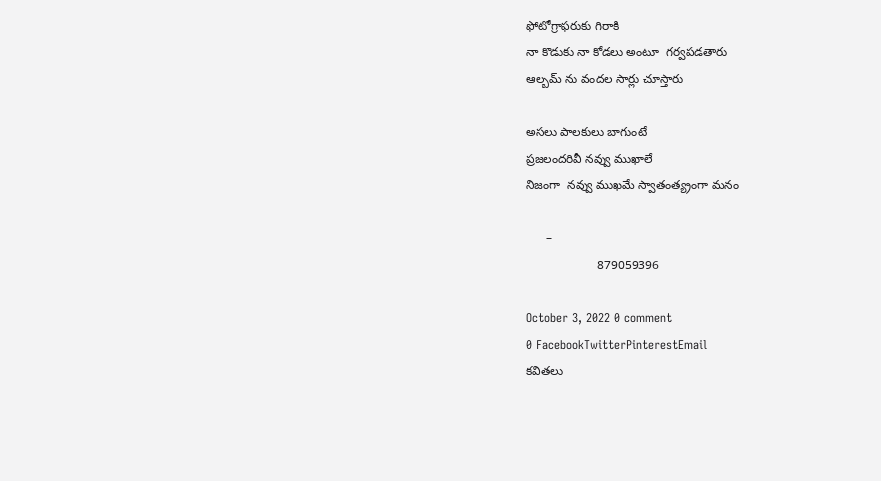ఫోటోగ్రాఫరుకు గిరాకి
నా కొడుకు నా కోడలు అంటూ  గర్వపడతారు
ఆల్బమ్ ను వందల సార్లు చూస్తారు

అసలు పాలకులు బాగుంటే
ప్రజలందరివీ నవ్వు ముఖాలే
నిజంగా  నవ్వు ముఖమే స్వాతంత్య్రంగా మనం

      –
                     879059396

October 3, 2022 0 comment
0 FacebookTwitterPinterestEmail
కవితలు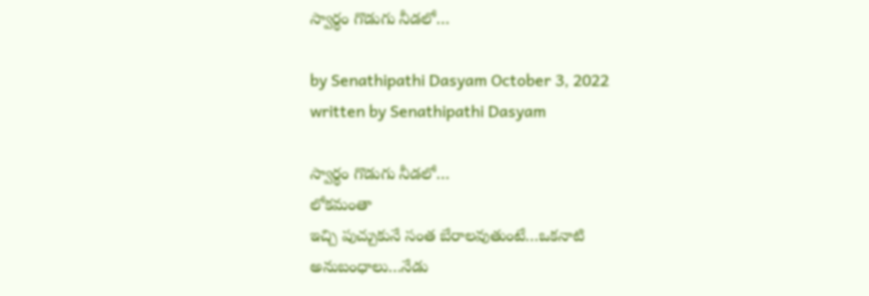స్వార్థం గొడుగు నీడలో…

by Senathipathi Dasyam October 3, 2022
written by Senathipathi Dasyam

స్వార్థం గొడుగు నీడలో…
లోకమంతా
ఇచ్చి పుచ్చుకునే సంత బేరాలవుతుంటే…ఒకనాటి
అనుబంధాలు…నేడు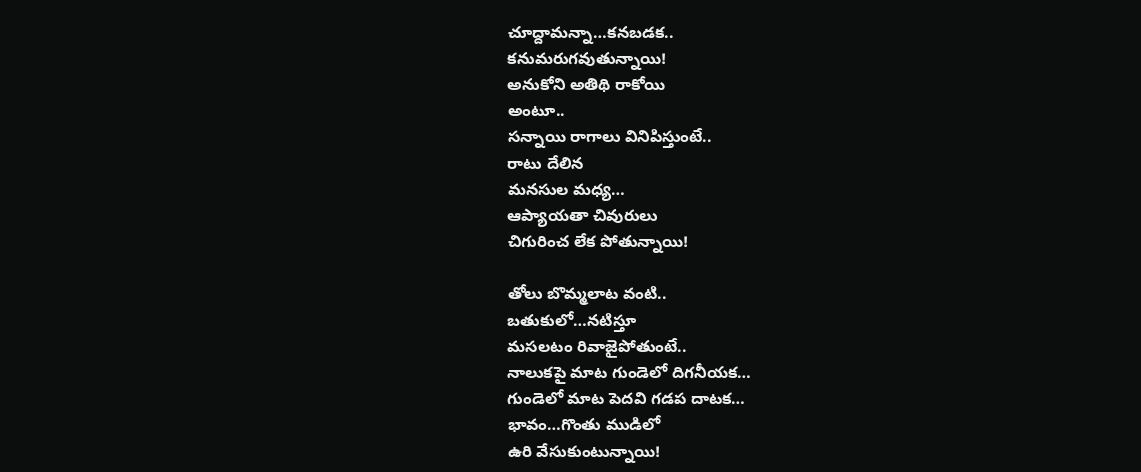చూద్దామన్నా…కనబడక..
కనుమరుగవుతున్నాయి!
అనుకోని అతిథి రాకోయి
అంటూ..
సన్నాయి రాగాలు వినిపిస్తుంటే..
రాటు దేలిన
మనసుల మధ్య…
ఆప్యాయతా చివురులు
చిగురించ లేక పోతున్నాయి!

తోలు బొమ్మలాట వంటి..
బతుకులో…నటిస్తూ
మసలటం రివాజైపోతుంటే..
నాలుకపై మాట గుండెలో దిగనీయక…
గుండెలో మాట పెదవి గడప దాటక…
భావం…గొంతు ముడిలో
ఉరి వేసుకుంటున్నాయి!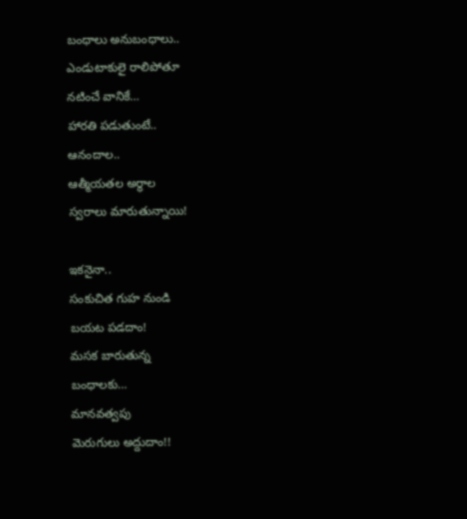బంధాలు అనుబంధాలు..
ఎండుటాకులై రాలిపోతూ
నటించే వానికే…
హారతి పడుతుంటే..
ఆనందాల..
ఆత్మీయతల అర్థాల
స్వరాలు మారుతున్నాయి!

ఇకనైనా..
సంకుచిత గుహ నుండి
బయట పడదాం!
మసక బారుతున్న
బంధాలకు…
మానవత్వపు
మెరుగులు అద్దుదాం!!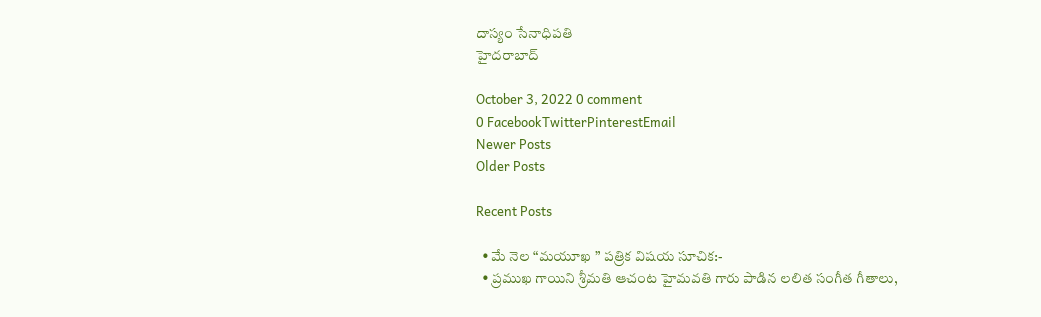దాస్యం సేనాధిపతి
హైదరాబాద్

October 3, 2022 0 comment
0 FacebookTwitterPinterestEmail
Newer Posts
Older Posts

Recent Posts

  • మే నెల “మయూఖ ” పత్రిక విషయ సూచిక:-
  • ప్రముఖ గాయిని శ్రీమతి ఆచంట హైమవతి గారు పాడిన లలిత సంగీత గీతాలు,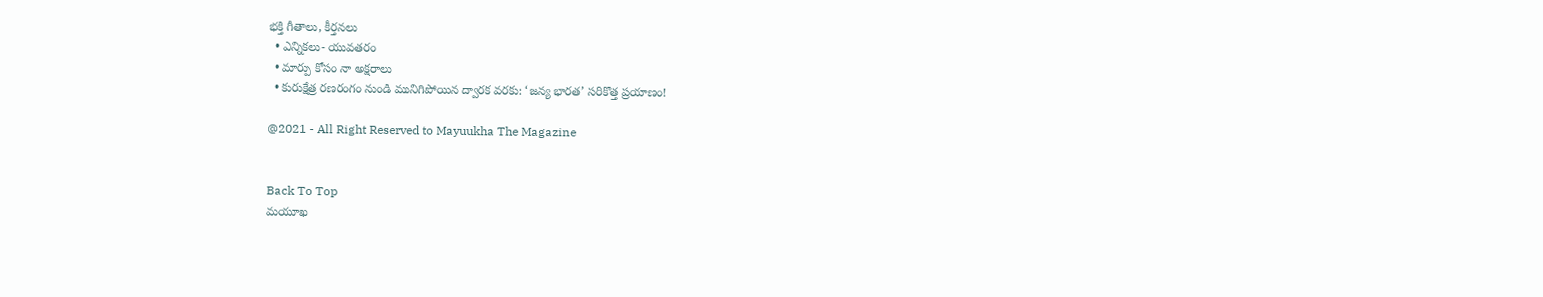భక్తి గీతాలు, కీర్తనలు
  • ఎన్నికలు- యువతరం
  • మార్పు కోసం నా అక్షరాలు
  • కురుక్షేత్ర రణరంగం నుండి మునిగిపోయిన ద్వారక వరకు: ‘జన్య భారత’ సరికొత్త ప్రయాణం!

@2021 - All Right Reserved to Mayuukha The Magazine


Back To Top
మయూఖ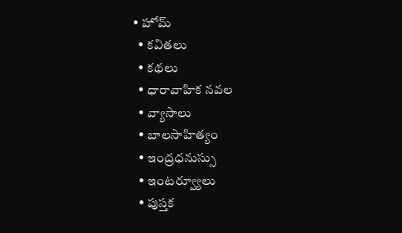• హోమ్
  • కవితలు
  • కథలు
  • ధారావాహిక నవల
  • వ్యాసాలు
  • బాల‌సాహిత్యం
  • ఇంద్రధనుస్సు
  • ఇంట‌ర్వ్యూలు
  • పుస్త‌క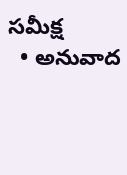స‌మీక్ష‌
  • అనువాద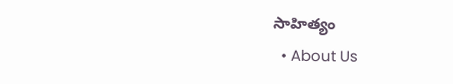సాహిత్యం
  • About Us